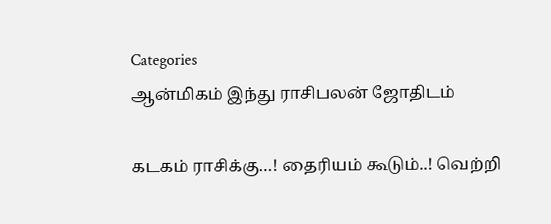Categories
ஆன்மிகம் இந்து ராசிபலன் ஜோதிடம்

கடகம் ராசிக்கு…! தைரியம் கூடும்..! வெற்றி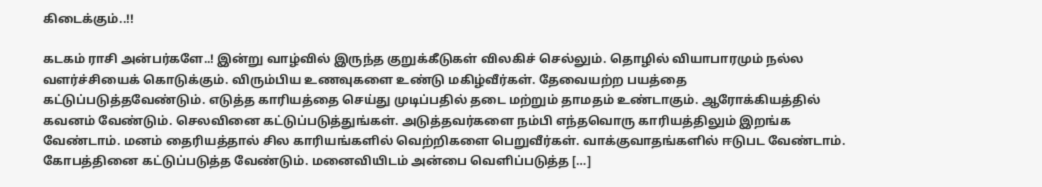கிடைக்கும்..!!

கடகம் ராசி அன்பர்களே..! இன்று வாழ்வில் இருந்த குறுக்கீடுகள் விலகிச் செல்லும். தொழில் வியாபாரமும் நல்ல வளர்ச்சியைக் கொடுக்கும். விரும்பிய உணவுகளை உண்டு மகிழ்வீர்கள். தேவையற்ற பயத்தை கட்டுப்படுத்தவேண்டும். எடுத்த காரியத்தை செய்து முடிப்பதில் தடை மற்றும் தாமதம் உண்டாகும். ஆரோக்கியத்தில் கவனம் வேண்டும். செலவினை கட்டுப்படுத்துங்கள். அடுத்தவர்களை நம்பி எந்தவொரு காரியத்திலும் இறங்க வேண்டாம். மனம் தைரியத்தால் சில காரியங்களில் வெற்றிகளை பெறுவீர்கள். வாக்குவாதங்களில் ஈடுபட வேண்டாம். கோபத்தினை கட்டுப்படுத்த வேண்டும். மனைவியிடம் அன்பை வெளிப்படுத்த […]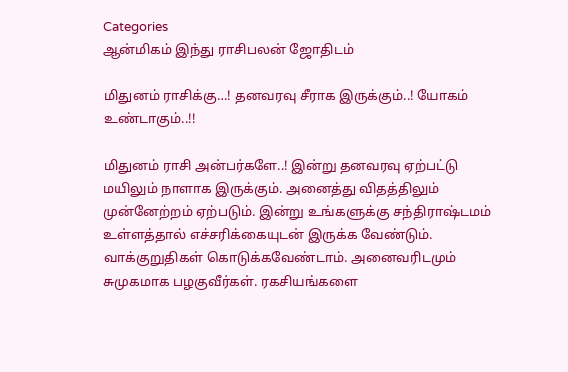Categories
ஆன்மிகம் இந்து ராசிபலன் ஜோதிடம்

மிதுனம் ராசிக்கு…! தனவரவு சீராக இருக்கும்..! யோகம் உண்டாகும்..!!

மிதுனம் ராசி அன்பர்களே..! இன்று தனவரவு ஏற்பட்டு மயிலும் நாளாக இருக்கும். அனைத்து விதத்திலும் முன்னேற்றம் ஏற்படும். இன்று உங்களுக்கு சந்திராஷ்டமம் உள்ளத்தால் எச்சரிக்கையுடன் இருக்க வேண்டும். வாக்குறுதிகள் கொடுக்கவேண்டாம். அனைவரிடமும் சுமுகமாக பழகுவீர்கள். ரகசியங்களை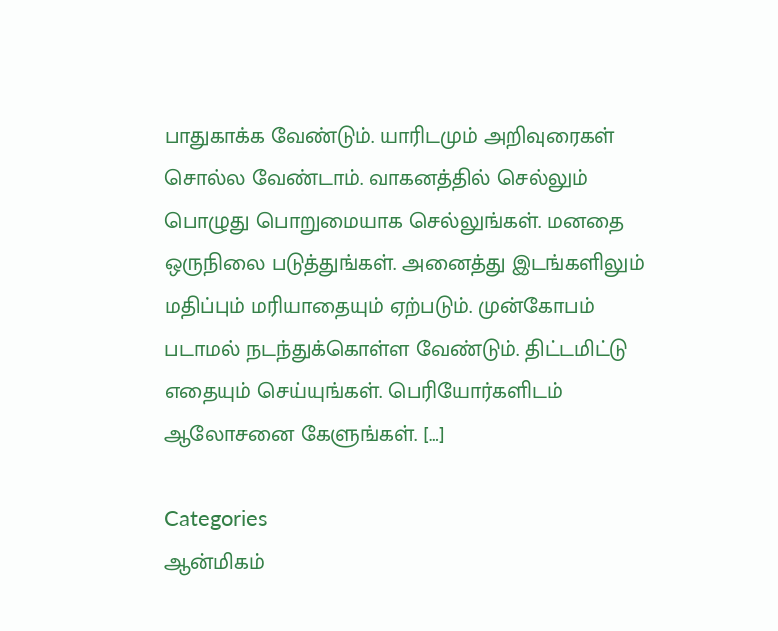பாதுகாக்க வேண்டும். யாரிடமும் அறிவுரைகள் சொல்ல வேண்டாம். வாகனத்தில் செல்லும் பொழுது பொறுமையாக செல்லுங்கள். மனதை ஒருநிலை படுத்துங்கள். அனைத்து இடங்களிலும் மதிப்பும் மரியாதையும் ஏற்படும். முன்கோபம் படாமல் நடந்துக்கொள்ள வேண்டும். திட்டமிட்டு எதையும் செய்யுங்கள். பெரியோர்களிடம் ஆலோசனை கேளுங்கள். […]

Categories
ஆன்மிகம்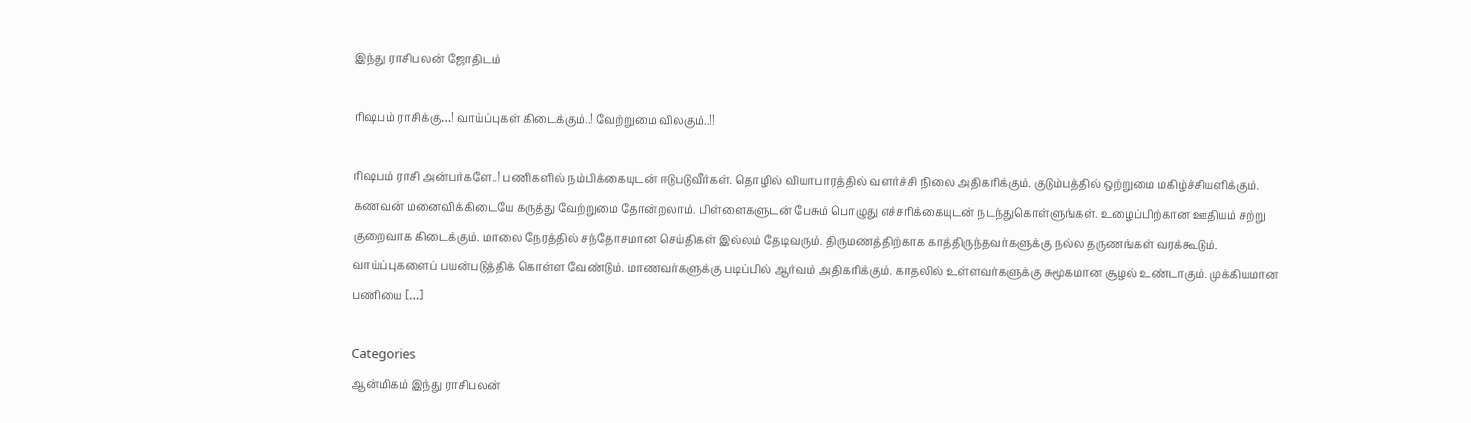இந்து ராசிபலன் ஜோதிடம்

ரிஷபம் ராசிக்கு…! வாய்ப்புகள் கிடைக்கும்..! வேற்றுமை விலகும்..!!

ரிஷபம் ராசி அன்பர்களே..! பணிகளில் நம்பிக்கையுடன் ஈடுபடுவீர்கள். தொழில் வியாபாரத்தில் வளர்ச்சி நிலை அதிகரிக்கும். குடும்பத்தில் ஒற்றுமை மகிழ்ச்சியளிக்கும். கணவன் மனைவிக்கிடையே கருத்து வேற்றுமை தோன்றலாம். பிள்ளைகளுடன் பேசும் பொழுது எச்சரிக்கையுடன் நடந்துகொள்ளுங்கள். உழைப்பிற்கான ஊதியம் சற்று குறைவாக கிடைக்கும். மாலை நேரத்தில் சந்தோசமான செய்திகள் இல்லம் தேடிவரும். திருமணத்திற்காக காத்திருந்தவர்களுக்கு நல்ல தருணங்கள் வரக்கூடும். வாய்ப்புகளைப் பயன்படுத்திக் கொள்ள வேண்டும். மாணவர்களுக்கு படிப்பில் ஆர்வம் அதிகரிக்கும். காதலில் உள்ளவர்களுக்கு சுமூகமான சூழல் உண்டாகும். முக்கியமான பணியை […]

Categories
ஆன்மிகம் இந்து ராசிபலன்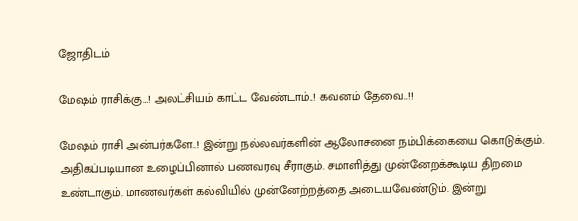ஜோதிடம்

மேஷம் ராசிக்கு…! அலட்சியம் காட்ட வேண்டாம்..! கவனம் தேவை..!!

மேஷம் ராசி அன்பர்களே..! இன்று நல்லவர்களின் ஆலோசனை நம்பிக்கையை கொடுக்கும். அதிகப்படியான உழைப்பினால் பணவரவு சீராகும். சமாளித்து முன்னேறக்கூடிய திறமை உண்டாகும். மாணவர்கள் கல்வியில் முன்னேற்றத்தை அடையவேண்டும். இன்று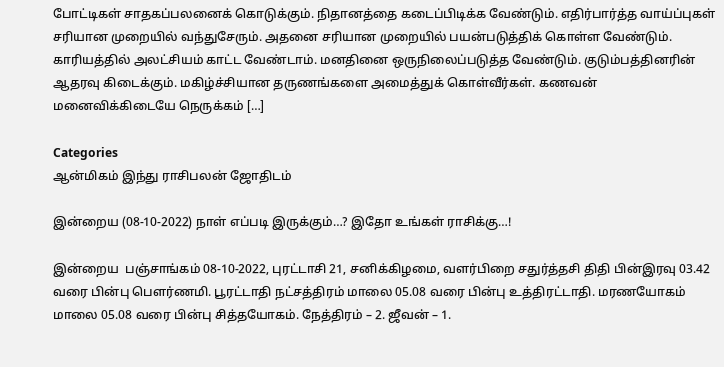போட்டிகள் சாதகப்பலனைக் கொடுக்கும். நிதானத்தை கடைப்பிடிக்க வேண்டும். எதிர்பார்த்த வாய்ப்புகள் சரியான முறையில் வந்துசேரும். அதனை சரியான முறையில் பயன்படுத்திக் கொள்ள வேண்டும். காரியத்தில் அலட்சியம் காட்ட வேண்டாம். மனதினை ஒருநிலைப்படுத்த வேண்டும். குடும்பத்தினரின் ஆதரவு கிடைக்கும். மகிழ்ச்சியான தருணங்களை அமைத்துக் கொள்வீர்கள். கணவன் மனைவிக்கிடையே நெருக்கம் […]

Categories
ஆன்மிகம் இந்து ராசிபலன் ஜோதிடம்

இன்றைய (08-10-2022) நாள் எப்படி இருக்கும்…? இதோ உங்கள் ராசிக்கு…!

இன்றைய  பஞ்சாங்கம் 08-10-2022, புரட்டாசி 21, சனிக்கிழமை, வளர்பிறை சதுர்த்தசி திதி பின்இரவு 03.42 வரை பின்பு பௌர்ணமி. பூரட்டாதி நட்சத்திரம் மாலை 05.08 வரை பின்பு உத்திரட்டாதி. மரணயோகம் மாலை 05.08 வரை பின்பு சித்தயோகம். நேத்திரம் – 2. ஜீவன் – 1.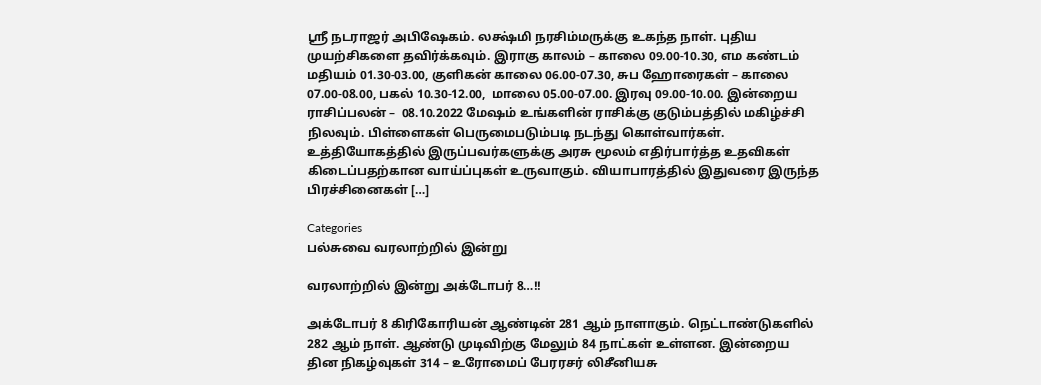ஸ்ரீ நடராஜர் அபிஷேகம். லக்ஷ்மி நரசிம்மருக்கு உகந்த நாள். புதிய முயற்சிகளை தவிர்க்கவும். இராகு காலம் – காலை 09.00-10.30, எம கண்டம் மதியம் 01.30-03.00, குளிகன் காலை 06.00-07.30, சுப ஹோரைகள் – காலை 07.00-08.00, பகல் 10.30-12.00,  மாலை 05.00-07.00. இரவு 09.00-10.00. இன்றைய ராசிப்பலன் –  08.10.2022 மேஷம் உங்களின் ராசிக்கு குடும்பத்தில் மகிழ்ச்சி நிலவும். பிள்ளைகள் பெருமைபடும்படி நடந்து கொள்வார்கள். உத்தியோகத்தில் இருப்பவர்களுக்கு அரசு மூலம் எதிர்பார்த்த உதவிகள் கிடைப்பதற்கான வாய்ப்புகள் உருவாகும். வியாபாரத்தில் இதுவரை இருந்த பிரச்சினைகள் […]

Categories
பல்சுவை வரலாற்றில் இன்று

வரலாற்றில் இன்று அக்டோபர் 8…!!

அக்டோபர் 8 கிரிகோரியன் ஆண்டின் 281 ஆம் நாளாகும். நெட்டாண்டுகளில் 282 ஆம் நாள். ஆண்டு முடிவிற்கு மேலும் 84 நாட்கள் உள்ளன. இன்றைய தின நிகழ்வுகள் 314 – உரோமைப் பேரரசர் லிசீனியசு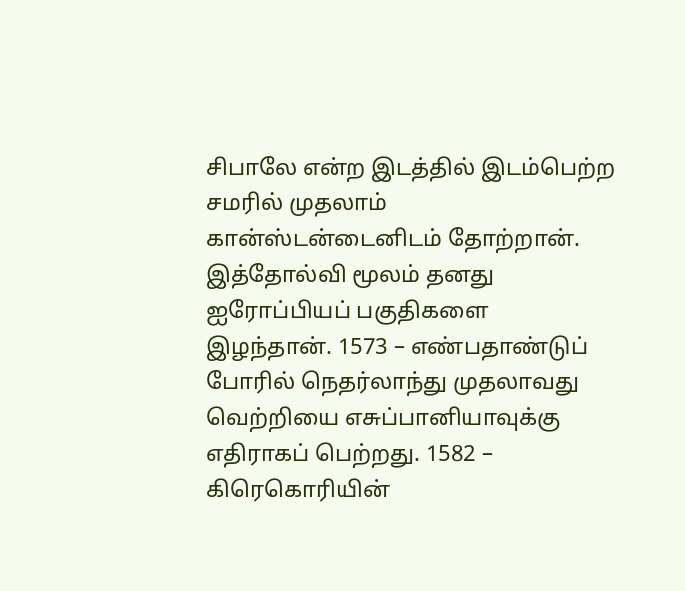சிபாலே என்ற இடத்தில் இடம்பெற்ற சமரில் முதலாம் கான்ஸ்டன்டைனிடம் தோற்றான். இத்தோல்வி மூலம் தனது ஐரோப்பியப் பகுதிகளை இழந்தான். 1573 – எண்பதாண்டுப் போரில் நெதர்லாந்து முதலாவது வெற்றியை எசுப்பானியாவுக்கு எதிராகப் பெற்றது. 1582 – கிரெகொரியின்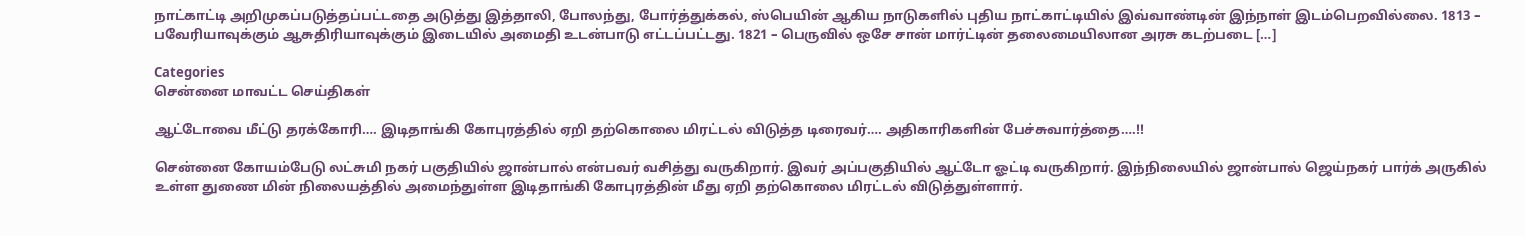நாட்காட்டி அறிமுகப்படுத்தப்பட்டதை அடுத்து இத்தாலி, போலந்து, போர்த்துக்கல், ஸ்பெயின் ஆகிய நாடுகளில் புதிய நாட்காட்டியில் இவ்வாண்டின் இந்நாள் இடம்பெறவில்லை. 1813 – பவேரியாவுக்கும் ஆசுதிரியாவுக்கும் இடையில் அமைதி உடன்பாடு எட்டப்பட்டது. 1821 – பெருவில் ஒசே சான் மார்ட்டின் தலைமையிலான அரசு கடற்படை […]

Categories
சென்னை மாவட்ட செய்திகள்

ஆட்டோவை மீட்டு தரக்கோரி…. இடிதாங்கி கோபுரத்தில் ஏறி தற்கொலை மிரட்டல் விடுத்த டிரைவர்…. அதிகாரிகளின் பேச்சுவார்த்தை….!!

சென்னை கோயம்பேடு லட்சுமி நகர் பகுதியில் ஜான்பால் என்பவர் வசித்து வருகிறார். இவர் அப்பகுதியில் ஆட்டோ ஓட்டி வருகிறார். இந்நிலையில் ஜான்பால் ஜெய்நகர் பார்க் அருகில் உள்ள துணை மின் நிலையத்தில் அமைந்துள்ள இடிதாங்கி கோபுரத்தின் மீது ஏறி தற்கொலை மிரட்டல் விடுத்துள்ளார்.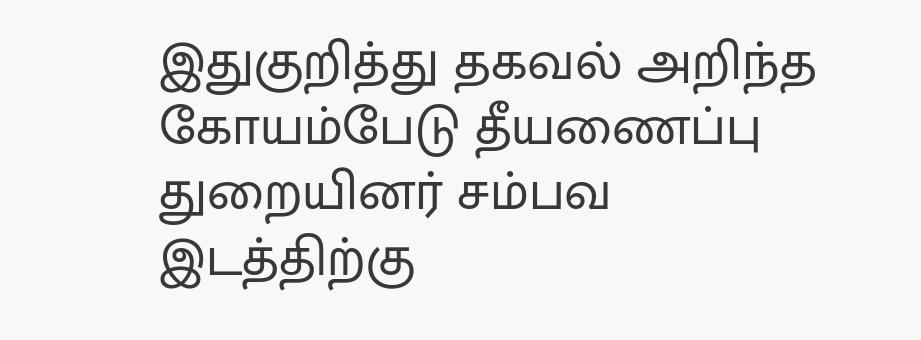இதுகுறித்து தகவல் அறிந்த கோயம்பேடு தீயணைப்பு துறையினர் சம்பவ இடத்திற்கு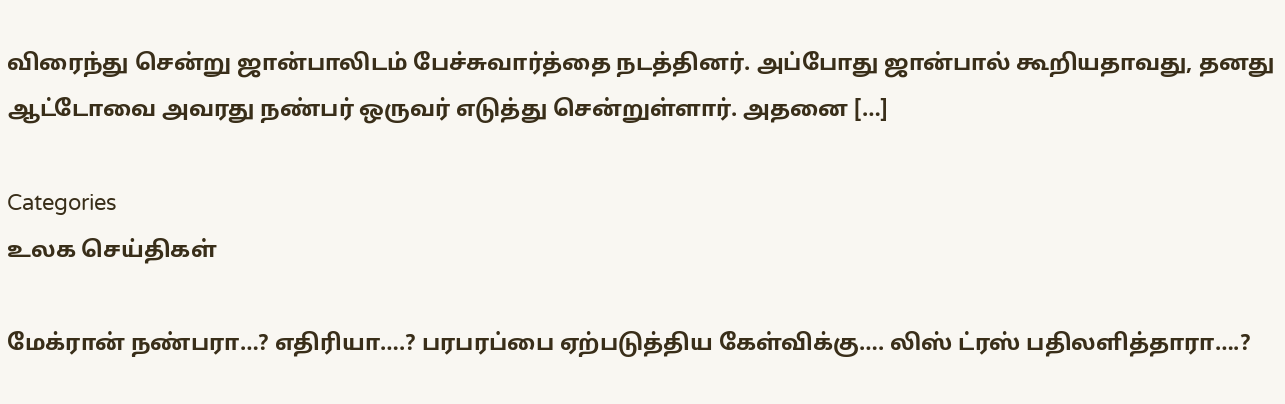விரைந்து சென்று ஜான்பாலிடம் பேச்சுவார்த்தை நடத்தினர். அப்போது ஜான்பால் கூறியதாவது, தனது ஆட்டோவை அவரது நண்பர் ஒருவர் எடுத்து சென்றுள்ளார். அதனை […]

Categories
உலக செய்திகள்

மேக்ரான் நண்பரா…? எதிரியா….? பரபரப்பை ஏற்படுத்திய கேள்விக்கு…. லிஸ் ட்ரஸ் பதிலளித்தாரா….?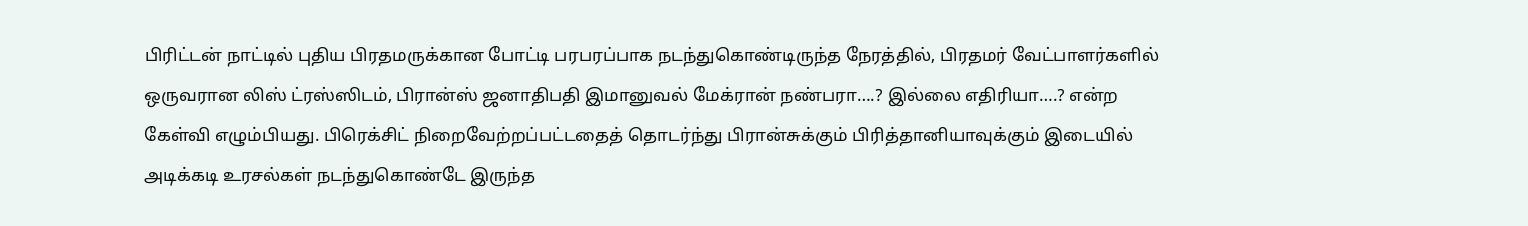பிரிட்டன் நாட்டில் புதிய பிரதமருக்கான போட்டி பரபரப்பாக நடந்துகொண்டிருந்த நேரத்தில், பிரதமர் வேட்பாளர்களில் ஒருவரான லிஸ் ட்ரஸ்ஸிடம், பிரான்ஸ் ஜனாதிபதி இமானுவல் மேக்ரான் நண்பரா….? இல்லை எதிரியா….? என்ற கேள்வி எழும்பியது. பிரெக்சிட் நிறைவேற்றப்பட்டதைத் தொடர்ந்து பிரான்சுக்கும் பிரித்தானியாவுக்கும் இடையில் அடிக்கடி உரசல்கள் நடந்துகொண்டே இருந்த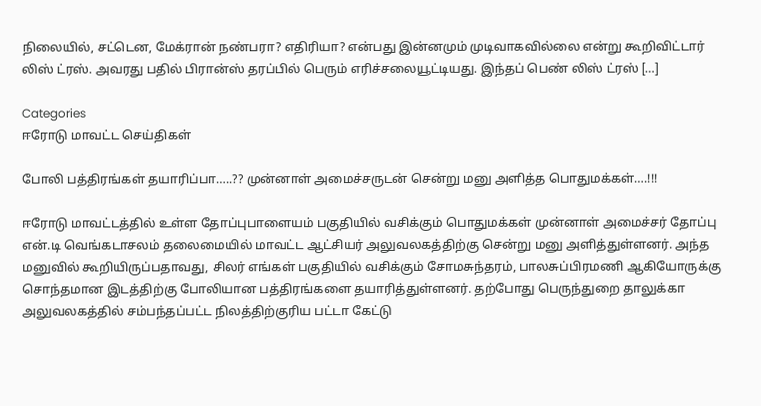நிலையில், சட்டென, மேக்ரான் நண்பரா? எதிரியா? என்பது இன்னமும் முடிவாகவில்லை என்று கூறிவிட்டார் லிஸ் ட்ரஸ். அவரது பதில் பிரான்ஸ் தரப்பில் பெரும் எரிச்சலையூட்டியது. இந்தப் பெண் லிஸ் ட்ரஸ் […]

Categories
ஈரோடு மாவட்ட செய்திகள்

போலி பத்திரங்கள் தயாரிப்பா…..?? முன்னாள் அமைச்சருடன் சென்று மனு அளித்த பொதுமக்கள்….!!!

ஈரோடு மாவட்டத்தில் உள்ள தோப்புபாளையம் பகுதியில் வசிக்கும் பொதுமக்கள் முன்னாள் அமைச்சர் தோப்பு என்.டி வெங்கடாசலம் தலைமையில் மாவட்ட ஆட்சியர் அலுவலகத்திற்கு சென்று மனு அளித்துள்ளனர். அந்த மனுவில் கூறியிருப்பதாவது, சிலர் எங்கள் பகுதியில் வசிக்கும் சோமசுந்தரம், பாலசுப்பிரமணி ஆகியோருக்கு சொந்தமான இடத்திற்கு போலியான பத்திரங்களை தயாரித்துள்ளனர். தற்போது பெருந்துறை தாலுக்கா அலுவலகத்தில் சம்பந்தப்பட்ட நிலத்திற்குரிய பட்டா கேட்டு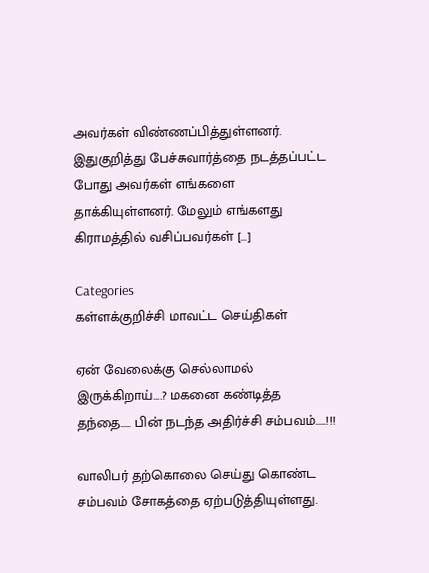அவர்கள் விண்ணப்பித்துள்ளனர். இதுகுறித்து பேச்சுவார்த்தை நடத்தப்பட்ட போது அவர்கள் எங்களை தாக்கியுள்ளனர். மேலும் எங்களது கிராமத்தில் வசிப்பவர்கள் […]

Categories
கள்ளக்குறிச்சி மாவட்ட செய்திகள்

ஏன் வேலைக்கு செல்லாமல் இருக்கிறாய்….? மகனை கண்டித்த தந்தை….. பின் நடந்த அதிர்ச்சி சம்பவம்…..!!!

வாலிபர் தற்கொலை செய்து கொண்ட சம்பவம் சோகத்தை ஏற்படுத்தியுள்ளது.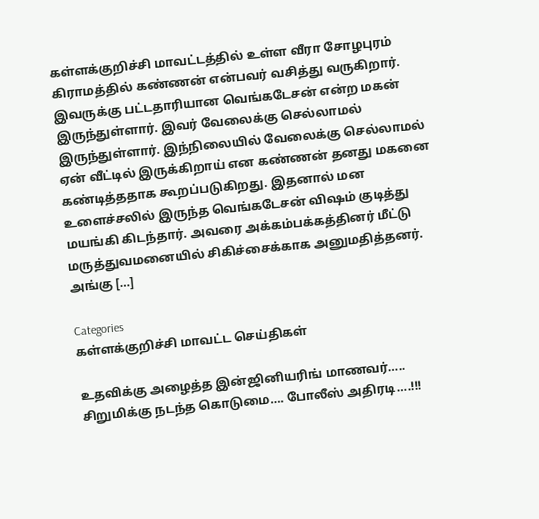கள்ளக்குறிச்சி மாவட்டத்தில் உள்ள வீரா சோழபுரம் கிராமத்தில் கண்ணன் என்பவர் வசித்து வருகிறார். இவருக்கு பட்டதாரியான வெங்கடேசன் என்ற மகன் இருந்துள்ளார். இவர் வேலைக்கு செல்லாமல் இருந்துள்ளார். இந்நிலையில் வேலைக்கு செல்லாமல் ஏன் வீட்டில் இருக்கிறாய் என கண்ணன் தனது மகனை கண்டித்ததாக கூறப்படுகிறது. இதனால் மன உளைச்சலில் இருந்த வெங்கடேசன் விஷம் குடித்து மயங்கி கிடந்தார். அவரை அக்கம்பக்கத்தினர் மீட்டு மருத்துவமனையில் சிகிச்சைக்காக அனுமதித்தனர். அங்கு […]

Categories
கள்ளக்குறிச்சி மாவட்ட செய்திகள்

உதவிக்கு அழைத்த இன்ஜினியரிங் மாணவர்….. சிறுமிக்கு நடந்த கொடுமை…. போலீஸ் அதிரடி….!!!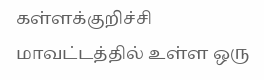கள்ளக்குறிச்சி மாவட்டத்தில் உள்ள ஒரு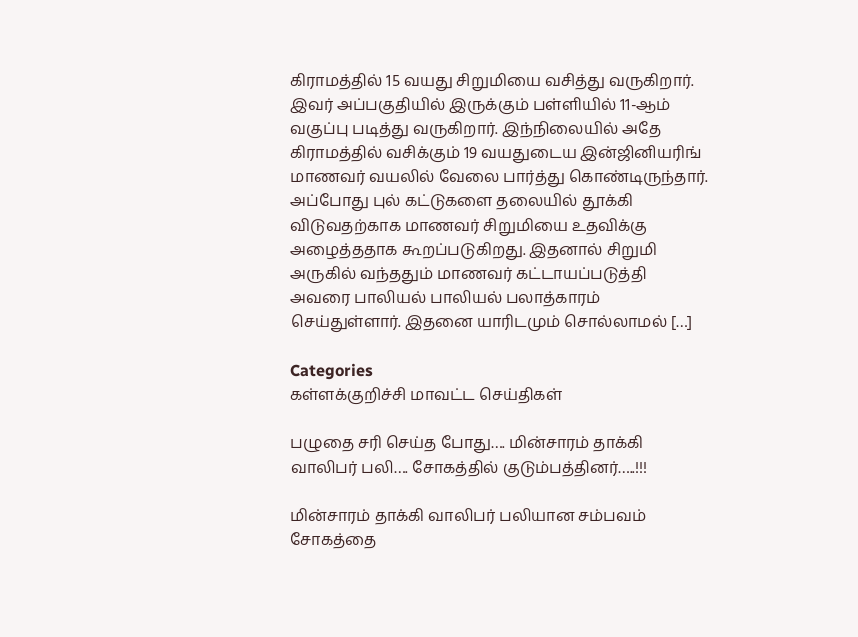கிராமத்தில் 15 வயது சிறுமியை வசித்து வருகிறார். இவர் அப்பகுதியில் இருக்கும் பள்ளியில் 11-ஆம் வகுப்பு படித்து வருகிறார். இந்நிலையில் அதே கிராமத்தில் வசிக்கும் 19 வயதுடைய இன்ஜினியரிங் மாணவர் வயலில் வேலை பார்த்து கொண்டிருந்தார். அப்போது புல் கட்டுகளை தலையில் தூக்கி விடுவதற்காக மாணவர் சிறுமியை உதவிக்கு அழைத்ததாக கூறப்படுகிறது. இதனால் சிறுமி அருகில் வந்ததும் மாணவர் கட்டாயப்படுத்தி அவரை பாலியல் பாலியல் பலாத்காரம் செய்துள்ளார். இதனை யாரிடமும் சொல்லாமல் […]

Categories
கள்ளக்குறிச்சி மாவட்ட செய்திகள்

பழுதை சரி செய்த போது…. மின்சாரம் தாக்கி வாலிபர் பலி…. சோகத்தில் குடும்பத்தினர்…..!!!

மின்சாரம் தாக்கி வாலிபர் பலியான சம்பவம் சோகத்தை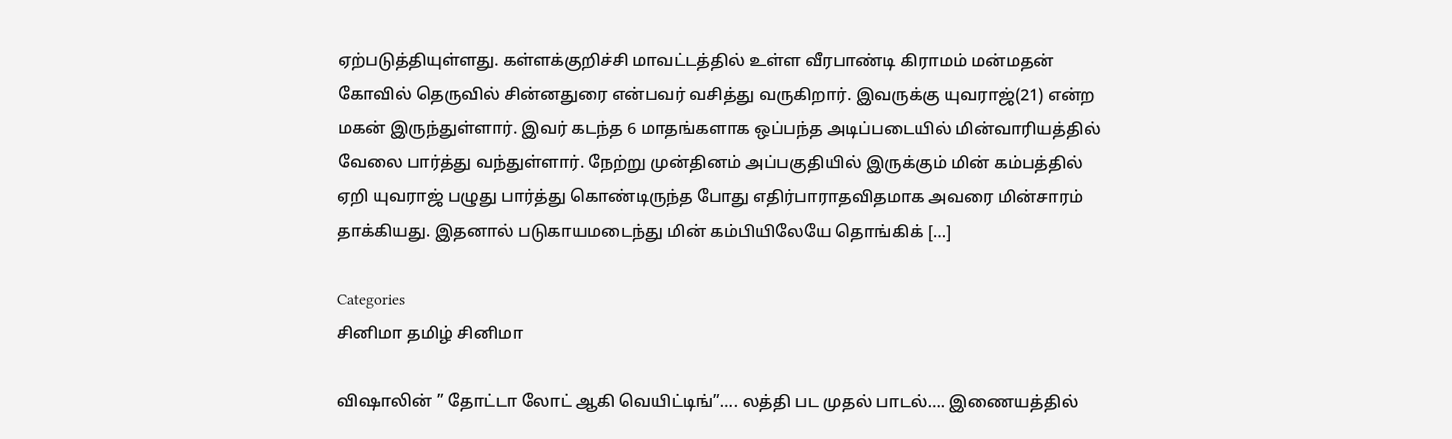ஏற்படுத்தியுள்ளது. கள்ளக்குறிச்சி மாவட்டத்தில் உள்ள வீரபாண்டி கிராமம் மன்மதன் கோவில் தெருவில் சின்னதுரை என்பவர் வசித்து வருகிறார். இவருக்கு யுவராஜ்(21) என்ற மகன் இருந்துள்ளார். இவர் கடந்த 6 மாதங்களாக ஒப்பந்த அடிப்படையில் மின்வாரியத்தில் வேலை பார்த்து வந்துள்ளார். நேற்று முன்தினம் அப்பகுதியில் இருக்கும் மின் கம்பத்தில் ஏறி யுவராஜ் பழுது பார்த்து கொண்டிருந்த போது எதிர்பாராதவிதமாக அவரை மின்சாரம் தாக்கியது. இதனால் படுகாயமடைந்து மின் கம்பியிலேயே தொங்கிக் […]

Categories
சினிமா தமிழ் சினிமா

விஷாலின் ” தோட்டா லோட் ஆகி வெயிட்டிங்”…. லத்தி பட முதல் பாடல்…. இணையத்தில்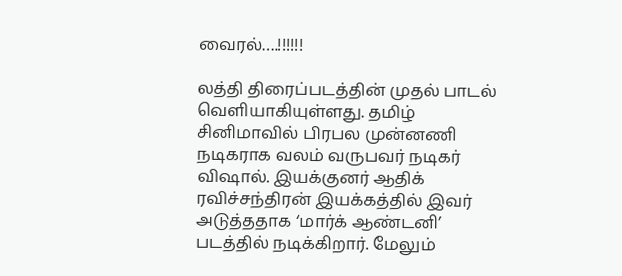வைரல்….!!!!!!

லத்தி திரைப்படத்தின் முதல் பாடல் வெளியாகியுள்ளது. தமிழ் சினிமாவில் பிரபல முன்னணி நடிகராக வலம் வருபவர் நடிகர் விஷால். இயக்குனர் ஆதிக் ரவிச்சந்திரன் இயக்கத்தில் இவர் அடுத்ததாக ‘மார்க் ஆண்டனி’ படத்தில் நடிக்கிறார். மேலும்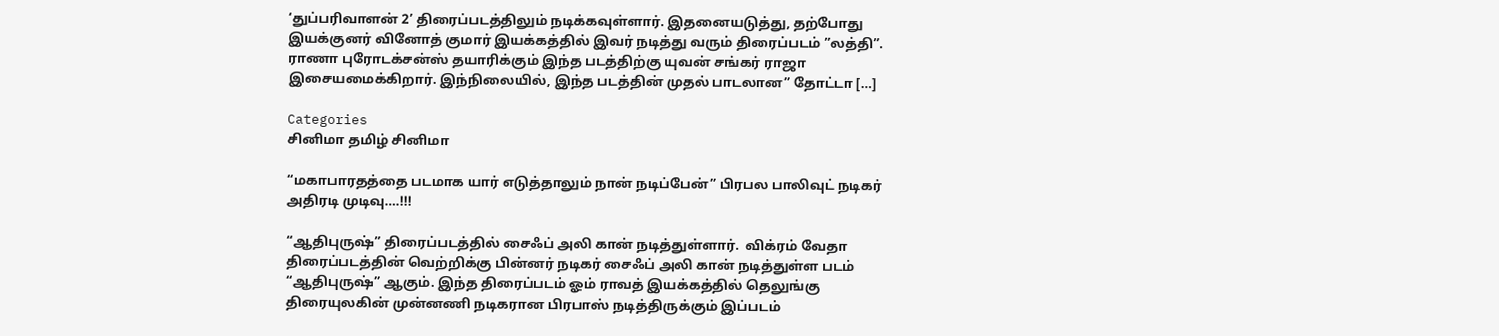‘துப்பரிவாளன் 2’ திரைப்படத்திலும் நடிக்கவுள்ளார். இதனையடுத்து, தற்போது இயக்குனர் வினோத் குமார் இயக்கத்தில் இவர் நடித்து வரும் திரைப்படம் ”லத்தி”. ராணா புரோடக்சன்ஸ் தயாரிக்கும் இந்த படத்திற்கு யுவன் சங்கர் ராஜா இசையமைக்கிறார். இந்நிலையில், இந்த படத்தின் முதல் பாடலான” தோட்டா […]

Categories
சினிமா தமிழ் சினிமா

“மகாபாரதத்தை படமாக யார் எடுத்தாலும் நான் நடிப்பேன்” பிரபல பாலிவுட் நடிகர் அதிரடி முடிவு….!!!

“ஆதிபுருஷ்” திரைப்படத்தில் சைஃப் அலி கான் நடித்துள்ளார்.  விக்ரம் வேதா திரைப்படத்தின் வெற்றிக்கு பின்னர் நடிகர் சைஃப் அலி கான் நடித்துள்ள படம் “ஆதிபுருஷ்” ஆகும். இந்த திரைப்படம் ஓம் ராவத் இயக்கத்தில் தெலுங்கு திரையுலகின் முன்னணி நடிகரான பிரபாஸ் நடித்திருக்கும் இப்படம்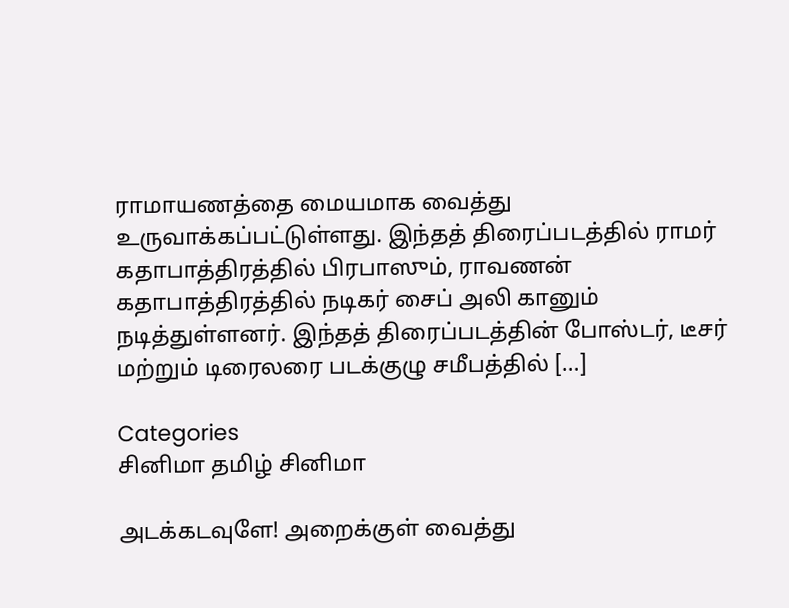ராமாயணத்தை மையமாக வைத்து உருவாக்கப்பட்டுள்ளது. இந்தத் திரைப்படத்தில் ராமர் கதாபாத்திரத்தில் பிரபாஸும், ராவணன் கதாபாத்திரத்தில் நடிகர் சைப் அலி கானும் நடித்துள்ளனர். இந்தத் திரைப்படத்தின் போஸ்டர், டீசர் மற்றும் டிரைலரை படக்குழு சமீபத்தில் […]

Categories
சினிமா தமிழ் சினிமா

அடக்கடவுளே! அறைக்குள் வைத்து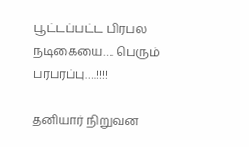பூட்டப்பட்ட பிரபல நடிகையை…. பெரும் பரபரப்பு….!!!!

தனியார் நிறுவன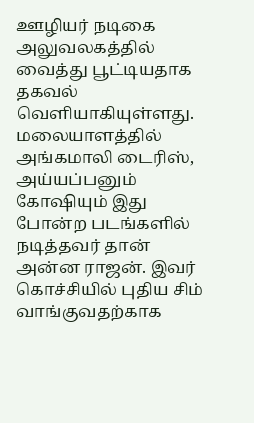ஊழியர் நடிகை அலுவலகத்தில் வைத்து பூட்டியதாக தகவல் வெளியாகியுள்ளது. மலையாளத்தில் அங்கமாலி டைரிஸ், அய்யப்பனும் கோஷியும் இது போன்ற படங்களில் நடித்தவர் தான் அன்ன ராஜன். இவர் கொச்சியில் புதிய சிம் வாங்குவதற்காக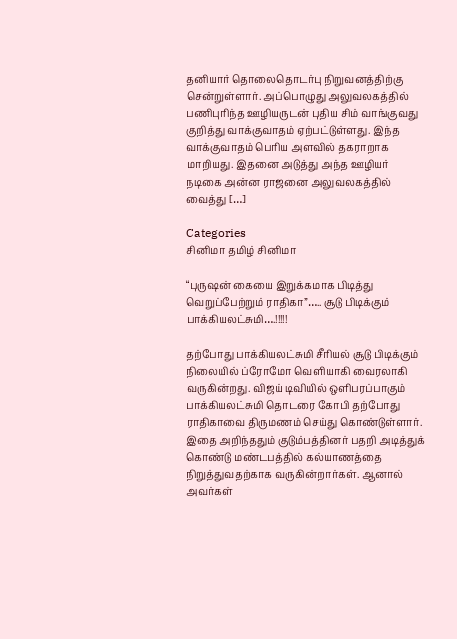தனியார் தொலைதொடர்பு நிறுவனத்திற்கு சென்றுள்ளார். அப்பொழுது அலுவலகத்தில் பணிபுரிந்த ஊழியருடன் புதிய சிம் வாங்குவது குறித்து வாக்குவாதம் ஏற்பட்டுள்ளது. இந்த வாக்குவாதம் பெரிய அளவில் தகராறாக மாறியது. இதனை அடுத்து அந்த ஊழியர் நடிகை அன்ன ராஜனை அலுவலகத்தில் வைத்து […]

Categories
சினிமா தமிழ் சினிமா

“புருஷன் கையை இறுக்கமாக பிடித்து வெறுப்பேற்றும் ராதிகா”….. சூடு பிடிக்கும் பாக்கியலட்சுமி….!!!!!

தற்போது பாக்கியலட்சுமி சீரியல் சூடு பிடிக்கும் நிலையில் ப்ரோமோ வெளியாகி வைரலாகி வருகின்றது. விஜய் டிவியில் ஒளிபரப்பாகும் பாக்கியலட்சுமி தொடரை கோபி தற்போது ராதிகாவை திருமணம் செய்து கொண்டுள்ளார். இதை அறிந்ததும் குடும்பத்தினர் பதறி அடித்துக் கொண்டு மண்டபத்தில் கல்யாணத்தை நிறுத்துவதற்காக வருகின்றார்கள். ஆனால் அவர்கள்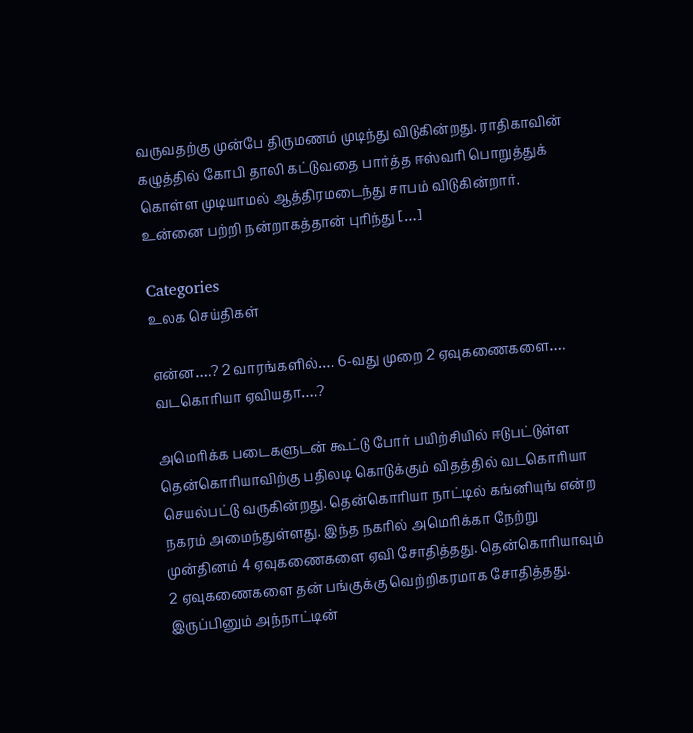வருவதற்கு முன்பே திருமணம் முடிந்து விடுகின்றது. ராதிகாவின் கழுத்தில் கோபி தாலி கட்டுவதை பார்த்த ஈஸ்வரி பொறுத்துக் கொள்ள முடியாமல் ஆத்திரமடைந்து சாபம் விடுகின்றார். உன்னை பற்றி நன்றாகத்தான் புரிந்து […]

Categories
உலக செய்திகள்

என்ன….? 2 வாரங்களில்…. 6-வது முறை 2 ஏவுகணைகளை…. வடகொரியா ஏவியதா….?

அமெரிக்க படைகளுடன் கூட்டு போர் பயிற்சியில் ஈடுபட்டுள்ள தென்கொரியாவிற்கு பதிலடி கொடுக்கும் விதத்தில் வடகொரியா செயல்பட்டு வருகின்றது. தென்கொரியா நாட்டில் கங்னியுங் என்ற நகரம் அமைந்துள்ளது. இந்த நகரில் அமெரிக்கா நேற்று முன்தினம் 4 ஏவுகணைகளை ஏவி சோதித்தது. தென்கொரியாவும் 2 ஏவுகணைகளை தன் பங்குக்கு வெற்றிகரமாக சோதித்தது. இருப்பினும் அந்நாட்டின்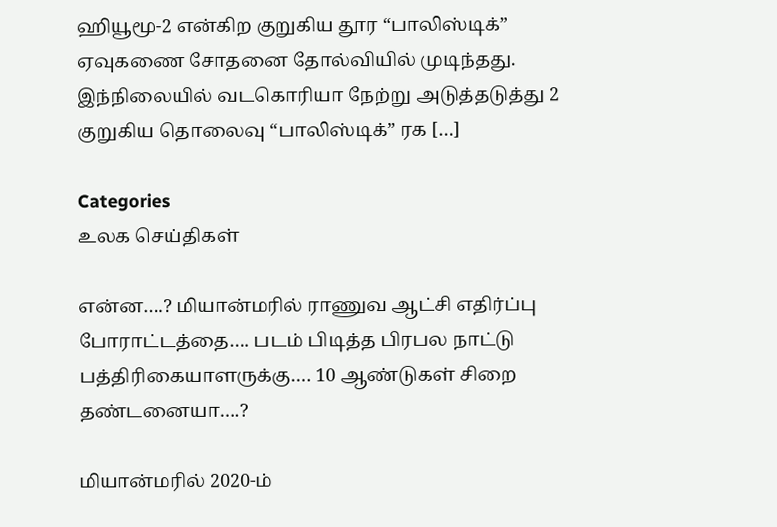ஹியூமூ-2 என்கிற குறுகிய தூர “பாலிஸ்டிக்” ஏவுகணை சோதனை தோல்வியில் முடிந்தது. இந்நிலையில் வடகொரியா நேற்று அடுத்தடுத்து 2 குறுகிய தொலைவு “பாலிஸ்டிக்” ரக […]

Categories
உலக செய்திகள்

என்ன….? மியான்மரில் ராணுவ ஆட்சி எதிர்ப்பு போராட்டத்தை…. படம் பிடித்த பிரபல நாட்டு பத்திரிகையாளருக்கு…. 10 ஆண்டுகள் சிறை தண்டனையா….?

மியான்மரில் 2020-ம்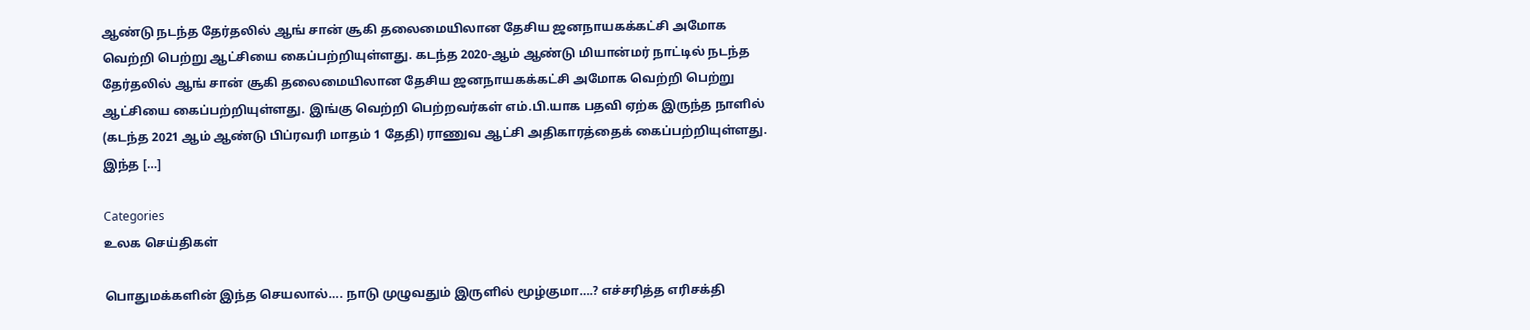ஆண்டு நடந்த தேர்தலில் ஆங் சான் சூகி தலைமையிலான தேசிய ஜனநாயகக்கட்சி அமோக வெற்றி பெற்று ஆட்சியை கைப்பற்றியுள்ளது. கடந்த 2020-ஆம் ஆண்டு மியான்மர் நாட்டில் நடந்த தேர்தலில் ஆங் சான் சூகி தலைமையிலான தேசிய ஜனநாயகக்கட்சி அமோக வெற்றி பெற்று ஆட்சியை கைப்பற்றியுள்ளது. இங்கு வெற்றி பெற்றவர்கள் எம்.பி.யாக பதவி ஏற்க இருந்த நாளில் (கடந்த 2021 ஆம் ஆண்டு பிப்ரவரி மாதம் 1 தேதி) ராணுவ ஆட்சி அதிகாரத்தைக் கைப்பற்றியுள்ளது. இந்த […]

Categories
உலக செய்திகள்

பொதுமக்களின் இந்த செயலால்…. நாடு முழுவதும் இருளில் மூழ்குமா….? எச்சரித்த எரிசக்தி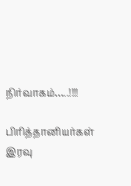நிர்வாகம்…..!!!!

பிரித்தானியர்கள் இரவு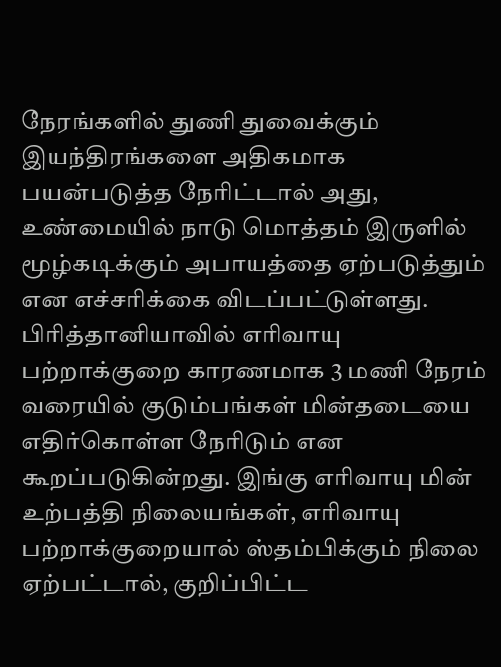நேரங்களில் துணி துவைக்கும் இயந்திரங்களை அதிகமாக பயன்படுத்த நேரிட்டால் அது, உண்மையில் நாடு மொத்தம் இருளில் மூழ்கடிக்கும் அபாயத்தை ஏற்படுத்தும் என எச்சரிக்கை விடப்பட்டுள்ளது. பிரித்தானியாவில் எரிவாயு பற்றாக்குறை காரணமாக 3 மணி நேரம் வரையில் குடும்பங்கள் மின்தடையை எதிர்கொள்ள நேரிடும் என கூறப்படுகின்றது. இங்கு எரிவாயு மின் உற்பத்தி நிலையங்கள், எரிவாயு பற்றாக்குறையால் ஸ்தம்பிக்கும் நிலை ஏற்பட்டால், குறிப்பிட்ட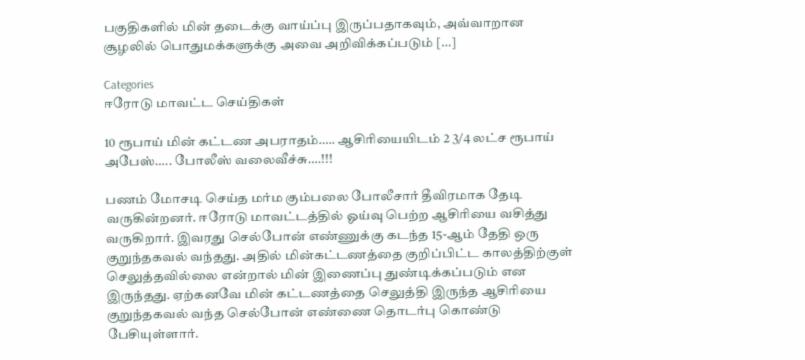பகுதிகளில் மின் தடைக்கு வாய்ப்பு இருப்பதாகவும், அவ்வாறான சூழலில் பொதுமக்களுக்கு அவை அறிவிக்கப்படும் […]

Categories
ஈரோடு மாவட்ட செய்திகள்

10 ரூபாய் மின் கட்டண அபராதம்….. ஆசிரியையிடம் 2 3/4 லட்ச ரூபாய் அபேஸ்….. போலீஸ் வலைவீச்சு….!!!

பணம் மோசடி செய்த மர்ம கும்பலை போலீசார் தீவிரமாக தேடி வருகின்றனர். ஈரோடு மாவட்டத்தில் ஓய்வு பெற்ற ஆசிரியை வசித்து வருகிறார். இவரது செல்போன் எண்ணுக்கு கடந்த 15-ஆம் தேதி ஒரு குறுந்தகவல் வந்தது. அதில் மின்கட்டணத்தை குறிப்பிட்ட காலத்திற்குள் செலுத்தவில்லை என்றால் மின் இணைப்பு துண்டிக்கப்படும் என இருந்தது. ஏற்கனவே மின் கட்டணத்தை செலுத்தி இருந்த ஆசிரியை குறுந்தகவல் வந்த செல்போன் எண்ணை தொடர்பு கொண்டு பேசியுள்ளார்.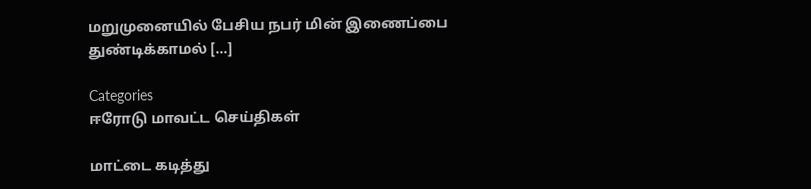மறுமுனையில் பேசிய நபர் மின் இணைப்பை துண்டிக்காமல் […]

Categories
ஈரோடு மாவட்ட செய்திகள்

மாட்டை கடித்து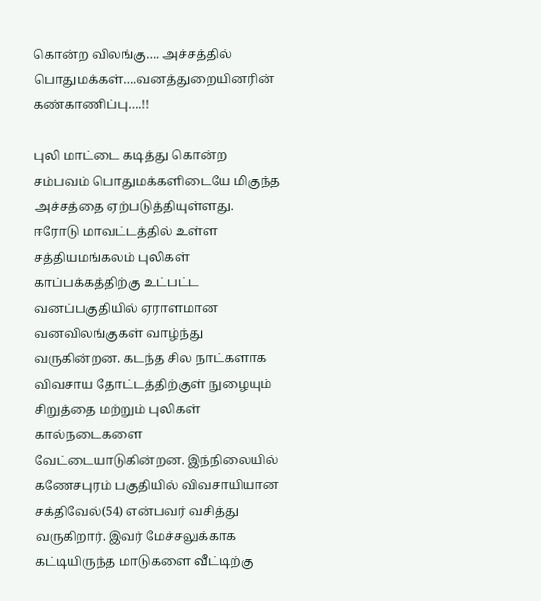கொன்ற விலங்கு…. அச்சத்தில் பொதுமக்கள்….வனத்துறையினரின் கண்காணிப்பு….!!

புலி மாட்டை கடித்து கொன்ற சம்பவம் பொதுமக்களிடையே மிகுந்த அச்சத்தை ஏற்படுத்தியுள்ளது. ஈரோடு மாவட்டத்தில் உள்ள சத்தியமங்கலம் புலிகள் காப்பக்கத்திற்கு உட்பட்ட வனப்பகுதியில் ஏராளமான வனவிலங்குகள் வாழ்ந்து வருகின்றன. கடந்த சில நாட்களாக விவசாய தோட்டத்திற்குள் நுழையும் சிறுத்தை மற்றும் புலிகள் கால்நடைகளை வேட்டையாடுகின்றன. இந்நிலையில் கணேசபுரம் பகுதியில் விவசாயியான சக்திவேல்(54) என்பவர் வசித்து வருகிறார். இவர் மேச்சலுக்காக கட்டியிருந்த மாடுகளை வீட்டிற்கு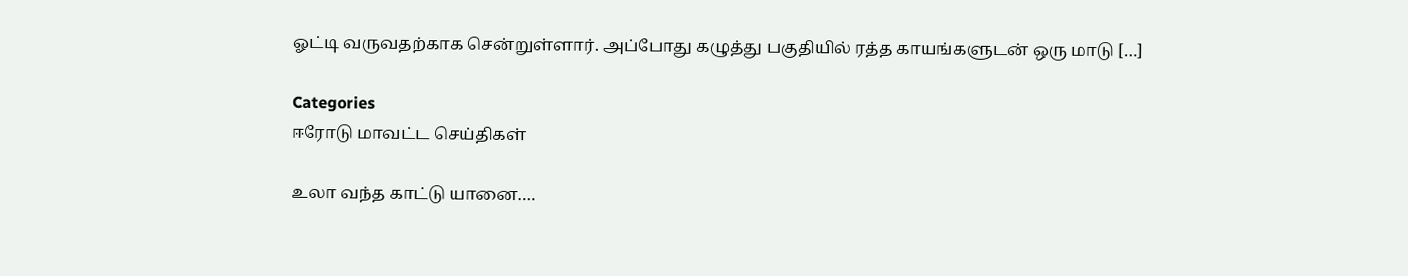ஓட்டி வருவதற்காக சென்றுள்ளார். அப்போது கழுத்து பகுதியில் ரத்த காயங்களுடன் ஒரு மாடு […]

Categories
ஈரோடு மாவட்ட செய்திகள்

உலா வந்த காட்டு யானை….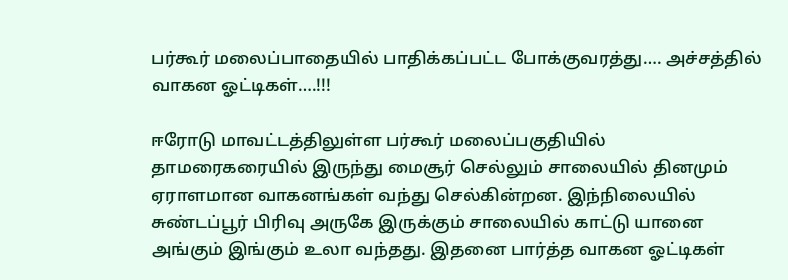பர்கூர் மலைப்பாதையில் பாதிக்கப்பட்ட போக்குவரத்து…. அச்சத்தில் வாகன ஓட்டிகள்….!!!

ஈரோடு மாவட்டத்திலுள்ள பர்கூர் மலைப்பகுதியில் தாமரைகரையில் இருந்து மைசூர் செல்லும் சாலையில் தினமும் ஏராளமான வாகனங்கள் வந்து செல்கின்றன. இந்நிலையில் சுண்டப்பூர் பிரிவு அருகே இருக்கும் சாலையில் காட்டு யானை அங்கும் இங்கும் உலா வந்தது. இதனை பார்த்த வாகன ஓட்டிகள்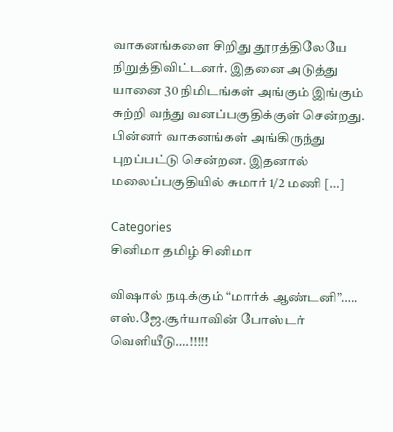வாகனங்களை சிறிது தூரத்திலேயே நிறுத்திவிட்டனர். இதனை அடுத்து யானை 30 நிமிடங்கள் அங்கும் இங்கும் சுற்றி வந்து வனப்பகுதிக்குள் சென்றது. பின்னர் வாகனங்கள் அங்கிருந்து புறப்பட்டு சென்றன. இதனால் மலைப்பகுதியில் சுமார் 1/2 மணி […]

Categories
சினிமா தமிழ் சினிமா

விஷால் நடிக்கும் “மார்க் ஆண்டனி”….. எஸ்.ஜே.சூர்யாவின் போஸ்டர் வெளியீடு….!!!!!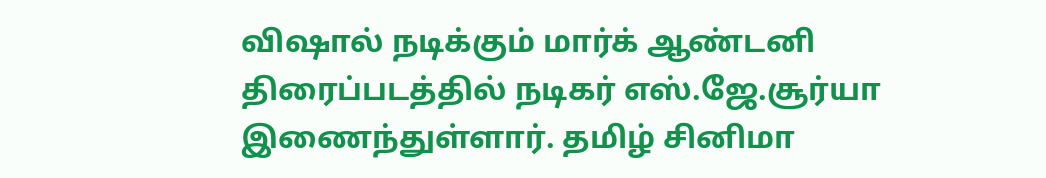விஷால் நடிக்கும் மார்க் ஆண்டனி திரைப்படத்தில் நடிகர் எஸ்.ஜே.சூர்யா இணைந்துள்ளார். தமிழ் சினிமா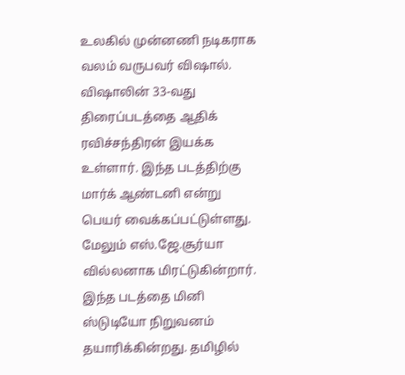உலகில் முன்னணி நடிகராக வலம் வருபவர் விஷால். விஷாலின் 33-வது திரைப்படத்தை ஆதிக் ரவிச்சந்திரன் இயக்க உள்ளார். இந்த படத்திற்கு மார்க் ஆண்டனி என்று பெயர் வைக்கப்பட்டுள்ளது. மேலும் எஸ்.ஜே.சூர்யா வில்லனாக மிரட்டுகின்றார். இந்த படத்தை மினி ஸ்டுடியோ நிறுவனம் தயாரிக்கின்றது. தமிழில்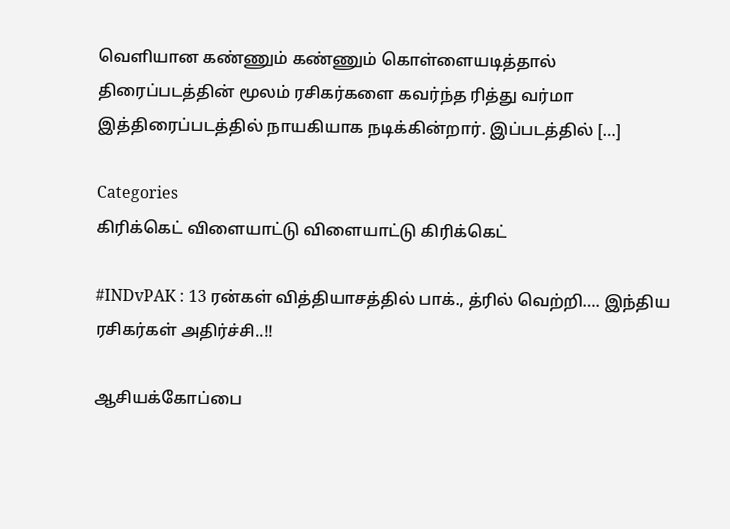வெளியான கண்ணும் கண்ணும் கொள்ளையடித்தால் திரைப்படத்தின் மூலம் ரசிகர்களை கவர்ந்த ரித்து வர்மா இத்திரைப்படத்தில் நாயகியாக நடிக்கின்றார். இப்படத்தில் […]

Categories
கிரிக்கெட் விளையாட்டு விளையாட்டு கிரிக்கெட்

#INDvPAK : 13 ரன்கள் வித்தியாசத்தில் பாக்., த்ரில் வெற்றி…. இந்திய ரசிகர்கள் அதிர்ச்சி..!!

ஆசியக்கோப்பை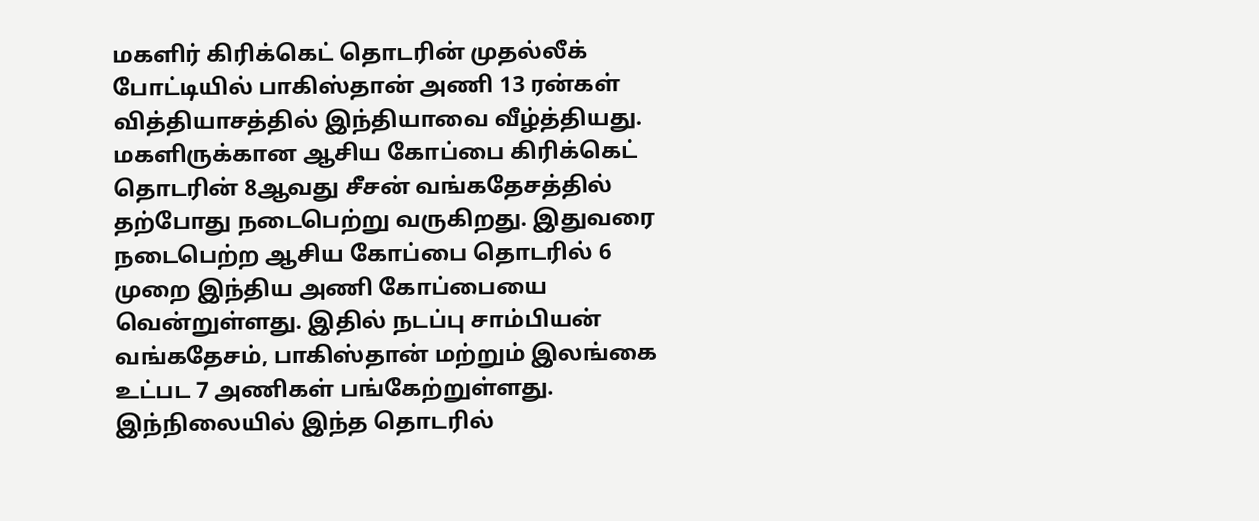மகளிர் கிரிக்கெட் தொடரின் முதல்லீக் போட்டியில் பாகிஸ்தான் அணி 13 ரன்கள் வித்தியாசத்தில் இந்தியாவை வீழ்த்தியது. மகளிருக்கான ஆசிய கோப்பை கிரிக்கெட் தொடரின் 8ஆவது சீசன் வங்கதேசத்தில் தற்போது நடைபெற்று வருகிறது. இதுவரை நடைபெற்ற ஆசிய கோப்பை தொடரில் 6 முறை இந்திய அணி கோப்பையை வென்றுள்ளது. இதில் நடப்பு சாம்பியன் வங்கதேசம், பாகிஸ்தான் மற்றும் இலங்கை உட்பட 7 அணிகள் பங்கேற்றுள்ளது. இந்நிலையில் இந்த தொடரில்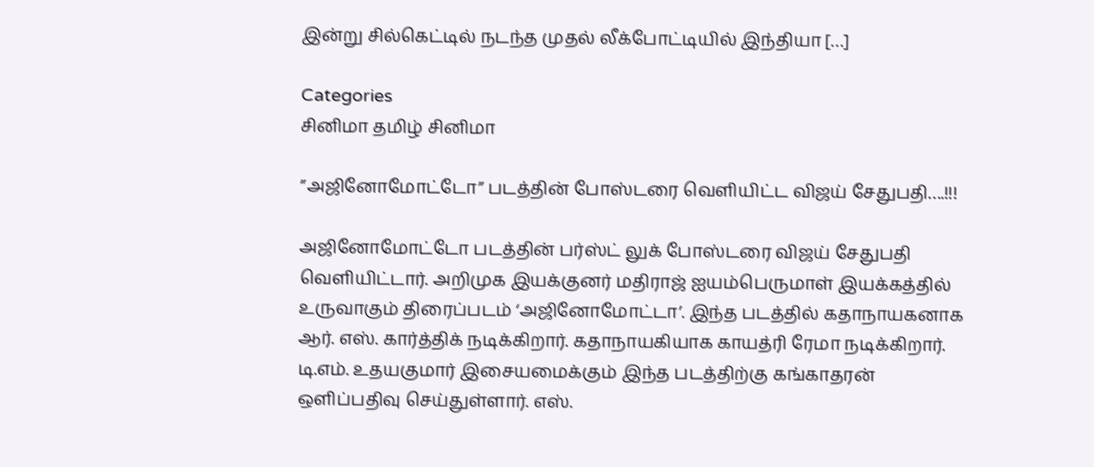இன்று சில்கெட்டில் நடந்த முதல் லீக்போட்டியில் இந்தியா […]

Categories
சினிமா தமிழ் சினிமா

”அஜினோமோட்டோ” படத்தின் போஸ்டரை வெளியிட்ட விஜய் சேதுபதி….!!!

அஜினோமோட்டோ படத்தின் பர்ஸ்ட் லுக் போஸ்டரை விஜய் சேதுபதி வெளியிட்டார். அறிமுக இயக்குனர் மதிராஜ் ஐயம்பெருமாள் இயக்கத்தில் உருவாகும் திரைப்படம் ‘அஜினோமோட்டா’. இந்த படத்தில் கதாநாயகனாக ஆர். எஸ். கார்த்திக் நடிக்கிறார். கதாநாயகியாக காயத்ரி ரேமா நடிக்கிறார். டி.எம். உதயகுமார் இசையமைக்கும் இந்த படத்திற்கு கங்காதரன் ஒளிப்பதிவு செய்துள்ளார். எஸ்.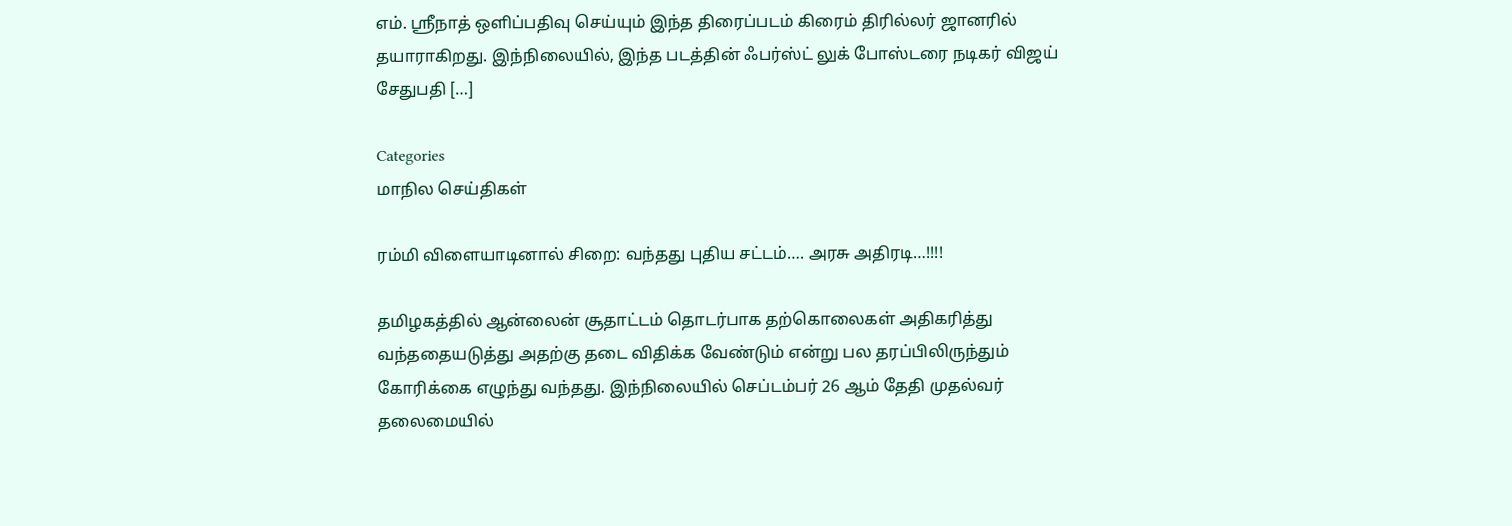எம். ஸ்ரீநாத் ஒளிப்பதிவு செய்யும் இந்த திரைப்படம் கிரைம் திரில்லர் ஜானரில் தயாராகிறது. இந்நிலையில், இந்த படத்தின் ஃபர்ஸ்ட் லுக் போஸ்டரை நடிகர் விஜய் சேதுபதி […]

Categories
மாநில செய்திகள்

ரம்மி விளையாடினால் சிறை: வந்தது புதிய சட்டம்…. அரசு அதிரடி…!!!!

தமிழகத்தில் ஆன்லைன் சூதாட்டம் தொடர்பாக தற்கொலைகள் அதிகரித்து வந்ததையடுத்து அதற்கு தடை விதிக்க வேண்டும் என்று பல தரப்பிலிருந்தும் கோரிக்கை எழுந்து வந்தது. இந்நிலையில் செப்டம்பர் 26 ஆம் தேதி முதல்வர் தலைமையில்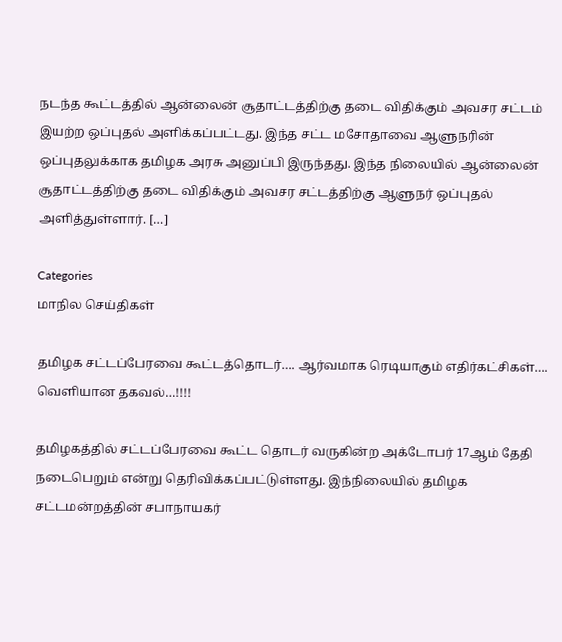நடந்த கூட்டத்தில் ஆன்லைன் சூதாட்டத்திற்கு தடை விதிக்கும் அவசர சட்டம் இயற்ற ஒப்புதல் அளிக்கப்பட்டது. இந்த சட்ட மசோதாவை ஆளுநரின் ஒப்புதலுக்காக தமிழக அரசு அனுப்பி இருந்தது. இந்த நிலையில் ஆன்லைன் சூதாட்டத்திற்கு தடை விதிக்கும் அவசர சட்டத்திற்கு ஆளுநர் ஒப்புதல் அளித்துள்ளார். […]

Categories
மாநில செய்திகள்

தமிழக சட்டப்பேரவை கூட்டத்தொடர்…. ஆர்வமாக ரெடியாகும் எதிர்கட்சிகள்…. வெளியான தகவல்…!!!!

தமிழகத்தில் சட்டப்பேரவை கூட்ட தொடர் வருகின்ற அக்டோபர் 17ஆம் தேதி நடைபெறும் என்று தெரிவிக்கப்பட்டுள்ளது. இந்நிலையில் தமிழக சட்டமன்றத்தின் சபாநாயகர்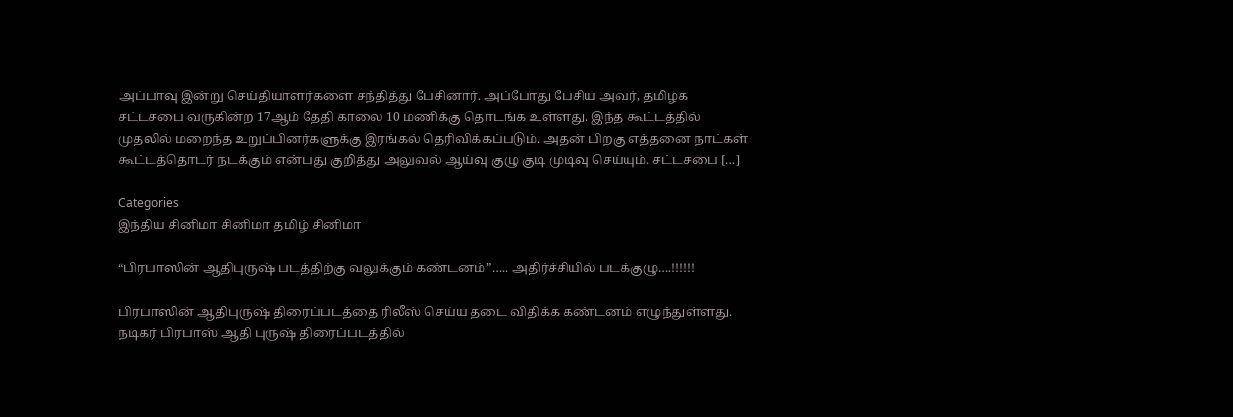அப்பாவு இன்று செய்தியாளர்களை சந்தித்து பேசினார். அப்போது பேசிய அவர், தமிழக சட்டசபை வருகின்ற 17ஆம் தேதி காலை 10 மணிக்கு தொடங்க உள்ளது. இந்த கூட்டத்தில் முதலில் மறைந்த உறுப்பினர்களுக்கு இரங்கல் தெரிவிக்கப்படும். அதன் பிறகு எத்தனை நாட்கள் கூட்டத்தொடர் நடக்கும் என்பது குறித்து அலுவல் ஆய்வு குழு குடி முடிவு செய்யும். சட்டசபை […]

Categories
இந்திய சினிமா சினிமா தமிழ் சினிமா

“பிரபாஸின் ஆதிபுருஷ் படத்திற்கு வலுக்கும் கண்டனம்”….. அதிர்ச்சியில் படக்குழு….!!!!!!

பிரபாஸின் ஆதிபுருஷ் திரைப்படத்தை ரிலீஸ் செய்ய தடை விதிக்க கண்டனம் எழுந்துள்ளது. நடிகர் பிரபாஸ் ஆதி புருஷ் திரைப்படத்தில்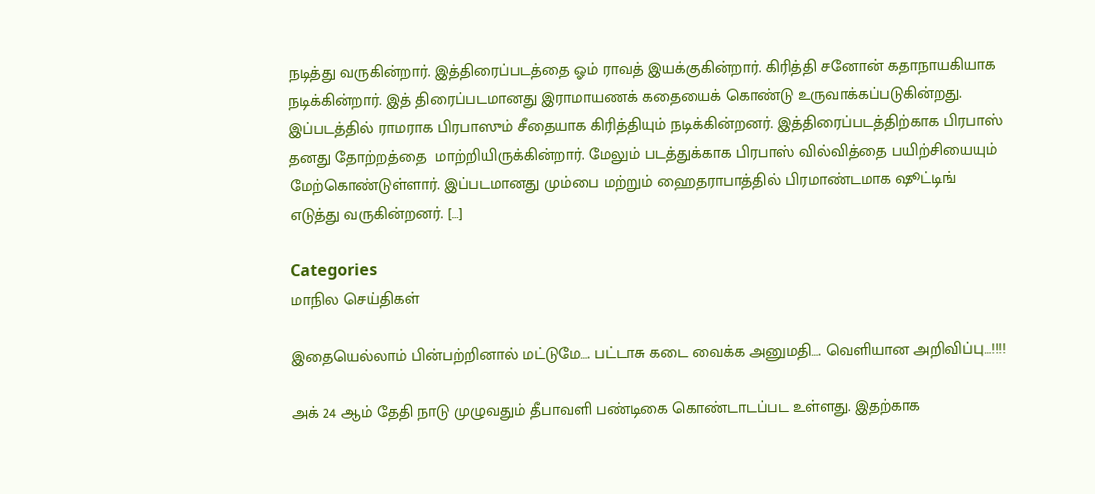நடித்து வருகின்றார். இத்திரைப்படத்தை ஓம் ராவத் இயக்குகின்றார். கிரித்தி சனோன் கதாநாயகியாக நடிக்கின்றார். இத் திரைப்படமானது இராமாயணக் கதையைக் கொண்டு உருவாக்கப்படுகின்றது. இப்படத்தில் ராமராக பிரபாஸும் சீதையாக கிரித்தியும் நடிக்கின்றனர். இத்திரைப்படத்திற்காக பிரபாஸ் தனது தோற்றத்தை  மாற்றியிருக்கின்றார். மேலும் படத்துக்காக பிரபாஸ் வில்வித்தை பயிற்சியையும் மேற்கொண்டுள்ளார். இப்படமானது மும்பை மற்றும் ஹைதராபாத்தில் பிரமாண்டமாக ஷூட்டிங் எடுத்து வருகின்றனர். […]

Categories
மாநில செய்திகள்

இதையெல்லாம் பின்பற்றினால் மட்டுமே…. பட்டாசு கடை வைக்க அனுமதி…. வெளியான அறிவிப்பு…!!!!

அக் 24 ஆம் தேதி நாடு முழுவதும் தீபாவளி பண்டிகை கொண்டாடப்பட உள்ளது. இதற்காக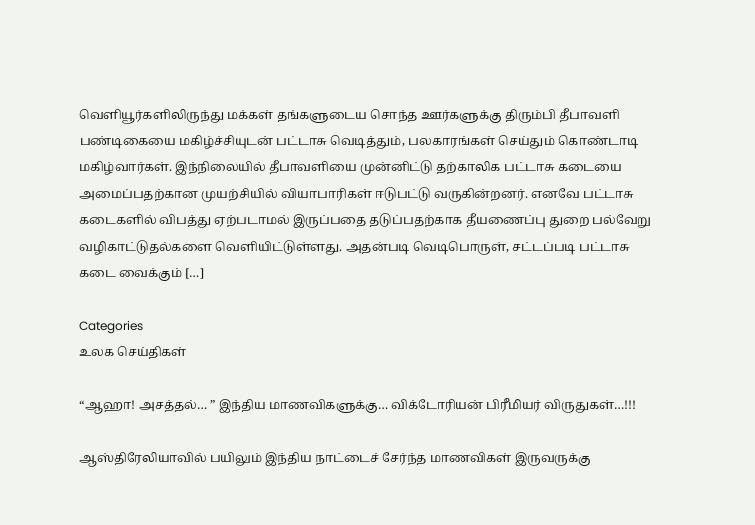வெளியூர்களிலிருந்து மக்கள் தங்களுடைய சொந்த ஊர்களுக்கு திரும்பி தீபாவளி பண்டிகையை மகிழ்ச்சியுடன் பட்டாசு வெடித்தும், பலகாரங்கள் செய்தும் கொண்டாடி மகிழ்வார்கள். இந்நிலையில் தீபாவளியை முன்னிட்டு தற்காலிக பட்டாசு கடையை அமைப்பதற்கான முயற்சியில் வியாபாரிகள் ஈடுபட்டு வருகின்றனர். எனவே பட்டாசு கடைகளில் விபத்து ஏற்படாமல் இருப்பதை தடுப்பதற்காக தீயணைப்பு துறை பல்வேறு வழிகாட்டுதல்களை வெளியிட்டுள்ளது. அதன்படி வெடிபொருள், சட்டப்படி பட்டாசு கடை வைக்கும் […]

Categories
உலக செய்திகள்

“ஆஹா! அசத்தல்… ” இந்திய மாணவிகளுக்கு… விக்டோரியன் பிரீமியர் விருதுகள்…!!!

ஆஸ்திரேலியாவில் பயிலும் இந்திய நாட்டைச் சேர்ந்த மாணவிகள் இருவருக்கு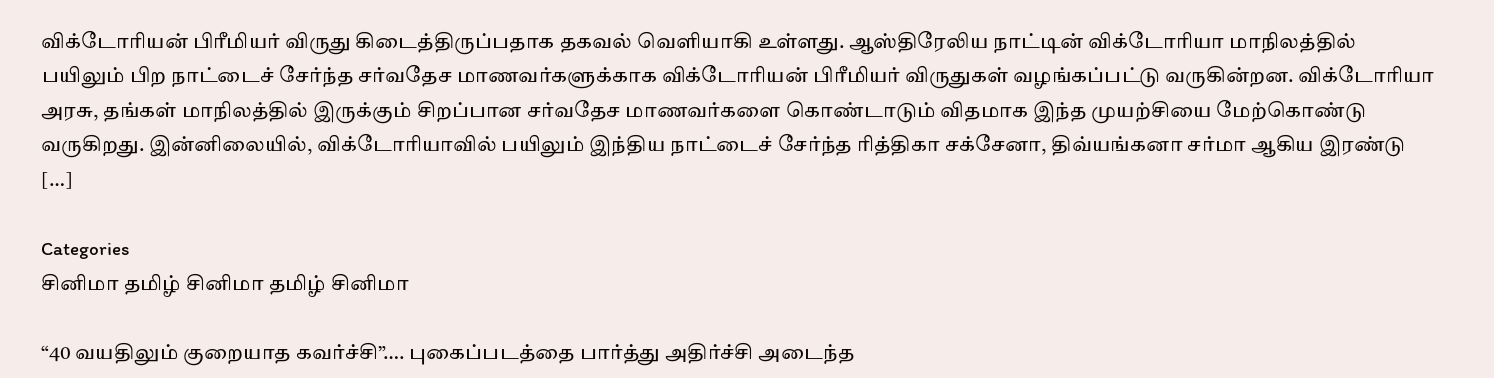விக்டோரியன் பிரீமியர் விருது கிடைத்திருப்பதாக தகவல் வெளியாகி உள்ளது. ஆஸ்திரேலிய நாட்டின் விக்டோரியா மாநிலத்தில் பயிலும் பிற நாட்டைச் சேர்ந்த சர்வதேச மாணவர்களுக்காக விக்டோரியன் பிரீமியர் விருதுகள் வழங்கப்பட்டு வருகின்றன. விக்டோரியா அரசு, தங்கள் மாநிலத்தில் இருக்கும் சிறப்பான சர்வதேச மாணவர்களை கொண்டாடும் விதமாக இந்த முயற்சியை மேற்கொண்டு வருகிறது. இன்னிலையில், விக்டோரியாவில் பயிலும் இந்திய நாட்டைச் சேர்ந்த ரித்திகா சக்சேனா, திவ்யங்கனா சர்மா ஆகிய இரண்டு […]

Categories
சினிமா தமிழ் சினிமா தமிழ் சினிமா

“40 வயதிலும் குறையாத கவர்ச்சி”…. புகைப்படத்தை பார்த்து அதிர்ச்சி அடைந்த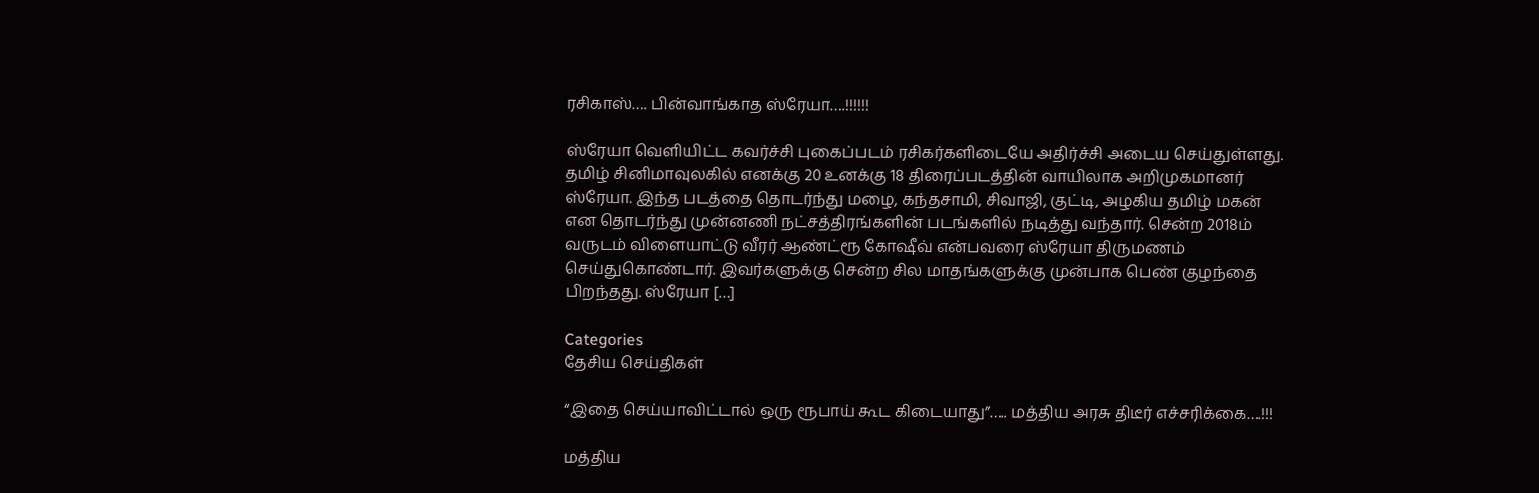ரசிகாஸ்…. பின்வாங்காத ஸ்ரேயா….!!!!!!

ஸ்ரேயா வெளியிட்ட கவர்ச்சி புகைப்படம் ரசிகர்களிடையே அதிர்ச்சி அடைய செய்துள்ளது. தமிழ் சினிமாவுலகில் எனக்கு 20 உனக்கு 18 திரைப்படத்தின் வாயிலாக அறிமுகமானர் ஸ்ரேயா. இந்த படத்தை தொடர்ந்து மழை, கந்தசாமி, சிவாஜி, குட்டி, அழகிய தமிழ் மகன் என தொடர்ந்து முன்னணி நட்சத்திரங்களின் படங்களில் நடித்து வந்தார். சென்ற 2018ம் வருடம் விளையாட்டு வீரர் ஆண்ட்ரூ கோஷீவ் என்பவரை ஸ்ரேயா திருமணம் செய்துகொண்டார். இவர்களுக்கு சென்ற சில மாதங்களுக்கு முன்பாக பெண் குழந்தை பிறந்தது. ஸ்ரேயா […]

Categories
தேசிய செய்திகள்

“இதை செய்யாவிட்டால் ஒரு ரூபாய் கூட கிடையாது”….. மத்திய அரசு திடீர் எச்சரிக்கை….!!!

மத்திய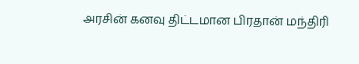அரசின் கனவு திட்டமான பிரதான் மந்திரி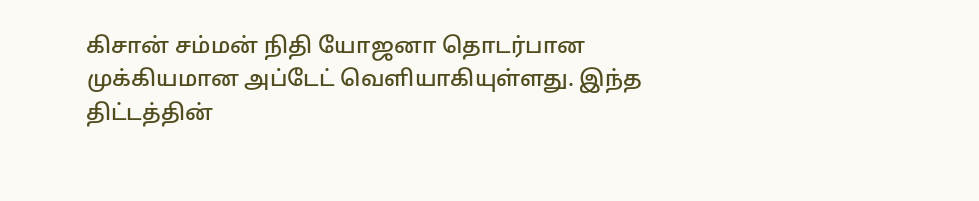கிசான் சம்மன் நிதி யோஜனா தொடர்பான முக்கியமான அப்டேட் வெளியாகியுள்ளது. இந்த திட்டத்தின்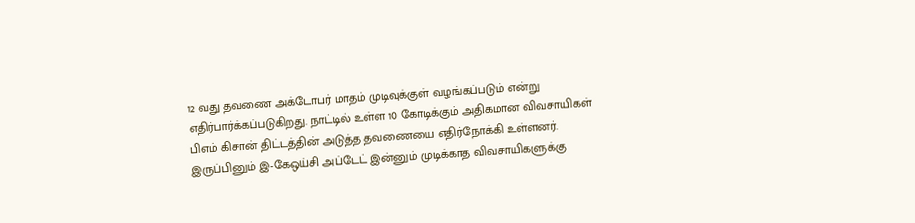12 வது தவணை அக்டோபர் மாதம் முடிவுக்குள் வழங்கப்படும் என்று எதிர்பார்க்கப்படுகிறது. நாட்டில் உள்ள 10 கோடிக்கும் அதிகமான விவசாயிகள் பிஎம் கிசான் திட்டத்தின் அடுத்த தவணையை எதிர்நோக்கி உள்ளனர். இருப்பினும் இ-கேஒய்சி அப்டேட் இன்னும் முடிக்காத விவசாயிகளுக்கு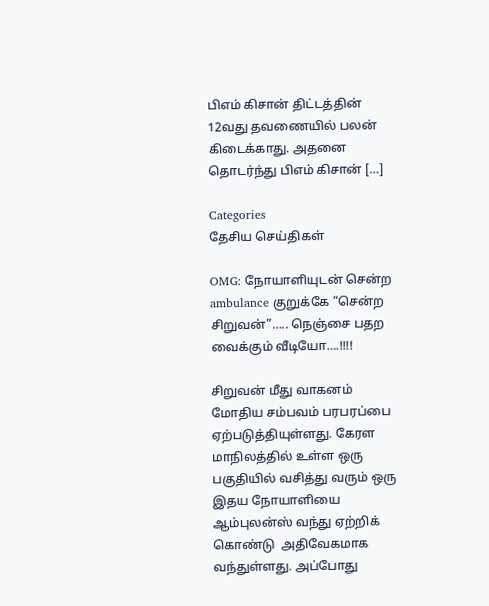பிஎம் கிசான் திட்டத்தின் 12வது தவணையில் பலன் கிடைக்காது. அதனை தொடர்ந்து பிஎம் கிசான் […]

Categories
தேசிய செய்திகள்

OMG: நோயாளியுடன் சென்ற ambulance குறுக்கே “சென்ற சிறுவன்”….. நெஞ்சை பதற வைக்கும் வீடியோ….!!!!

சிறுவன் மீது வாகனம்  மோதிய சம்பவம் பரபரப்பை  ஏற்படுத்தியுள்ளது. கேரள மாநிலத்தில் உள்ள ஒரு பகுதியில் வசித்து வரும் ஒரு இதய நோயாளியை ஆம்புலன்ஸ் வந்து ஏற்றிக் கொண்டு  அதிவேகமாக வந்துள்ளது. அப்போது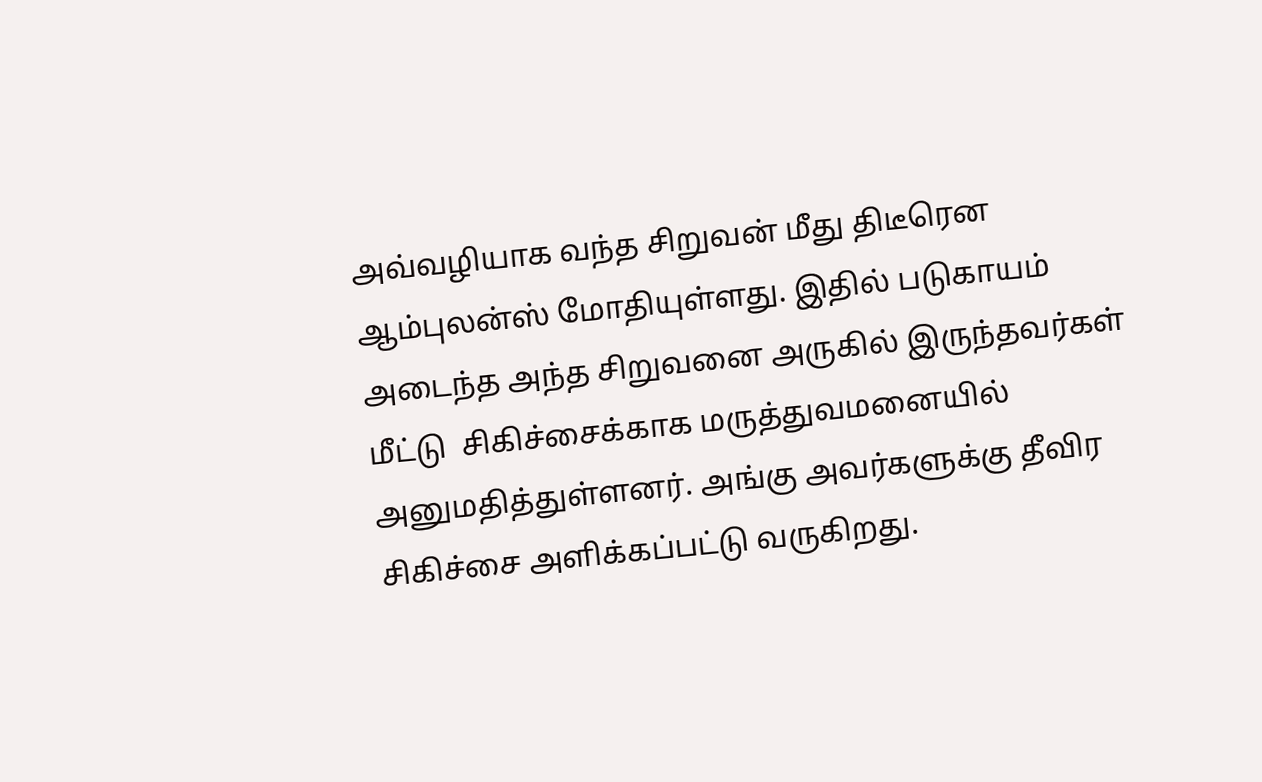அவ்வழியாக வந்த சிறுவன் மீது திடீரென ஆம்புலன்ஸ் மோதியுள்ளது. இதில் படுகாயம் அடைந்த அந்த சிறுவனை அருகில் இருந்தவர்கள் மீட்டு  சிகிச்சைக்காக மருத்துவமனையில் அனுமதித்துள்ளனர். அங்கு அவர்களுக்கு தீவிர சிகிச்சை அளிக்கப்பட்டு வருகிறது.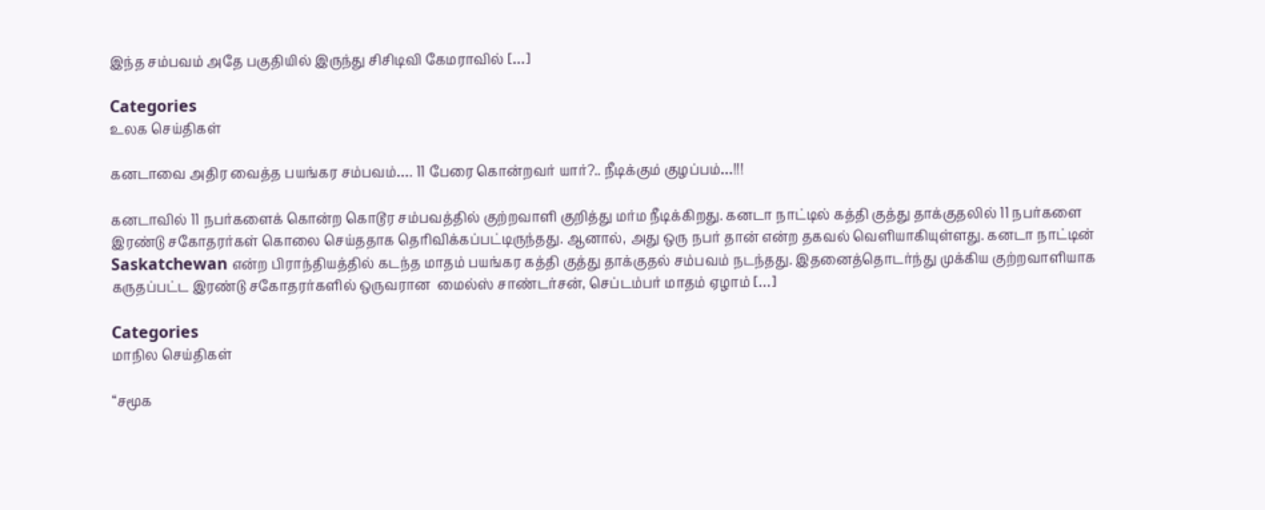இந்த சம்பவம் அதே பகுதியில் இருந்து சிசிடிவி கேமராவில் […]

Categories
உலக செய்திகள்

கனடாவை அதிர வைத்த பயங்கர சம்பவம்…. 11 பேரை கொன்றவர் யார்?.. நீடிக்கும் குழப்பம்…!!!

கனடாவில் 11 நபர்களைக் கொன்ற கொடூர சம்பவத்தில் குற்றவாளி குறித்து மர்ம நீடிக்கிறது. கனடா நாட்டில் கத்தி குத்து தாக்குதலில் 11 நபர்களை இரண்டு சகோதரர்கள் கொலை செய்ததாக தெரிவிக்கப்பட்டிருந்தது. ஆனால், அது ஒரு நபர் தான் என்ற தகவல் வெளியாகியுள்ளது. கனடா நாட்டின் Saskatchewan என்ற பிராந்தியத்தில் கடந்த மாதம் பயங்கர கத்தி குத்து தாக்குதல் சம்பவம் நடந்தது. இதனைத்தொடர்ந்து முக்கிய குற்றவாளியாக கருதப்பட்ட இரண்டு சகோதரர்களில் ஒருவரான  மைல்ஸ் சாண்டர்சன், செப்டம்பர் மாதம் ஏழாம் […]

Categories
மாநில செய்திகள்

“சமூக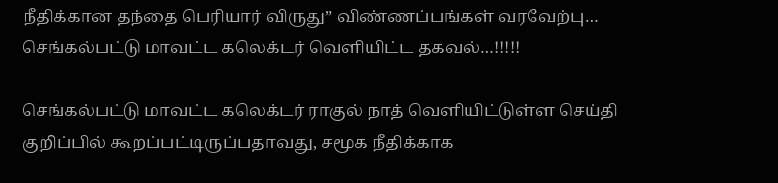நீதிக்கான தந்தை பெரியார் விருது” விண்ணப்பங்கள் வரவேற்பு… செங்கல்பட்டு மாவட்ட கலெக்டர் வெளியிட்ட தகவல்…!!!!!

செங்கல்பட்டு மாவட்ட கலெக்டர் ராகுல் நாத் வெளியிட்டுள்ள செய்தி குறிப்பில் கூறப்பட்டிருப்பதாவது, சமூக நீதிக்காக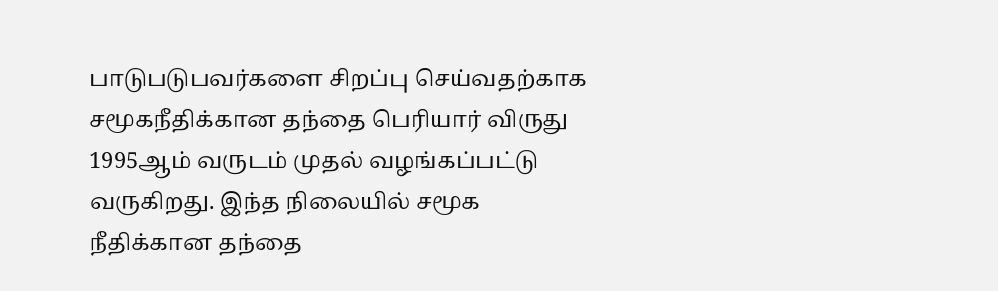பாடுபடுபவர்களை சிறப்பு செய்வதற்காக சமூகநீதிக்கான தந்தை பெரியார் விருது 1995ஆம் வருடம் முதல் வழங்கப்பட்டு வருகிறது. இந்த நிலையில் சமூக நீதிக்கான தந்தை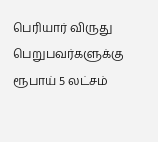பெரியார் விருது பெறுபவர்களுக்கு ரூபாய் 5 லட்சம்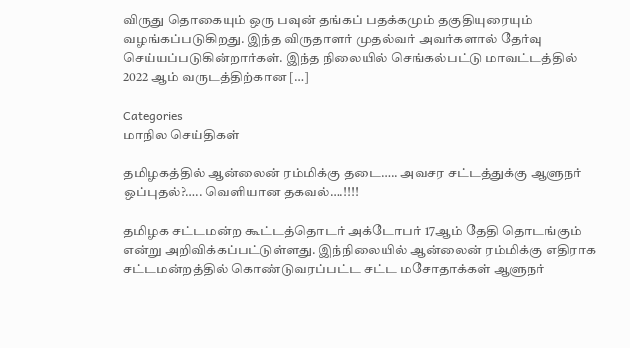விருது தொகையும் ஒரு பவுன் தங்கப் பதக்கமும் தகுதியுரையும் வழங்கப்படுகிறது. இந்த விருதாளர் முதல்வர் அவர்களால் தேர்வு செய்யப்படுகின்றார்கள். இந்த நிலையில் செங்கல்பட்டு மாவட்டத்தில் 2022 ஆம் வருடத்திற்கான […]

Categories
மாநில செய்திகள்

தமிழகத்தில் ஆன்லைன் ரம்மிக்கு‌ தடை….. அவசர சட்டத்துக்கு ஆளுநர் ஒப்புதல்‌?….. வெளியான தகவல்….!!!!

தமிழக சட்டமன்ற கூட்டத்தொடர் அக்டோபர் 17ஆம் தேதி தொடங்கும் என்று அறிவிக்கப்பட்டுள்ளது. இந்நிலையில் ஆன்லைன் ரம்மிக்கு எதிராக சட்டமன்றத்தில் கொண்டுவரப்பட்ட சட்ட மசோதாக்கள் ஆளுநர்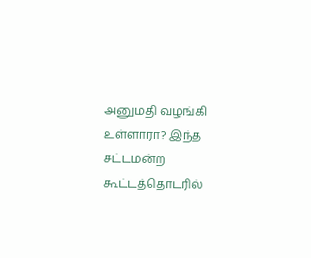அனுமதி வழங்கி உள்ளாரா? இந்த சட்டமன்ற கூட்டத்தொடரில்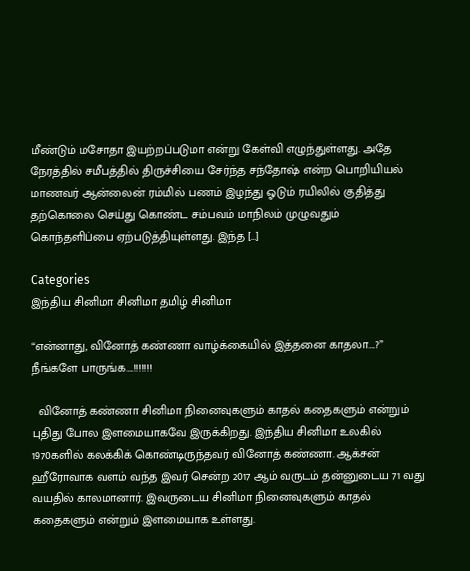மீண்டும் மசோதா இயற்றப்படுமா என்று கேள்வி எழுந்துள்ளது. அதே நேரத்தில் சமீபத்தில் திருச்சியை சேர்ந்த சந்தோஷ் என்ற பொறியியல் மாணவர் ஆன்லைன் ரம்மில் பணம் இழந்து ஓடும் ரயிலில் குதித்து தற்கொலை செய்து கொண்ட சம்பவம் மாநிலம் முழுவதும் கொந்தளிப்பை ஏற்படுத்தியுள்ளது. இந்த […]

Categories
இந்திய சினிமா சினிமா தமிழ் சினிமா

“என்னாது, வினோத் கண்ணா வாழ்க்கையில் இத்தனை காதலா….?” நீங்களே பாருங்க….!!!!!!!

  வினோத் கண்ணா சினிமா நினைவுகளும் காதல் கதைகளும் என்றும் புதிது போல இளமையாகவே இருக்கிறது. இந்திய சினிமா உலகில் 1970களில் கலக்கிக் கொண்டிருந்தவர் வினோத் கண்ணா. ஆக்சன் ஹீரோவாக வளம் வந்த இவர் சென்ற 2017 ஆம் வருடம் தன்னுடைய 71 வது வயதில் காலமானார். இவருடைய சினிமா நினைவுகளும் காதல் கதைகளும் என்றும் இளமையாக உள்ளது.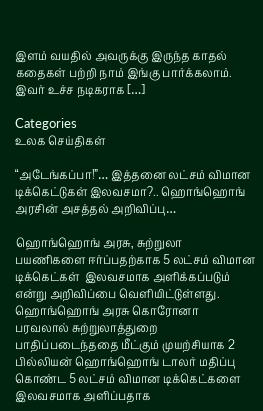இளம் வயதில் அவருக்கு இருந்த காதல் கதைகள் பற்றி நாம் இங்கு பார்க்கலாம். இவர் உச்ச நடிகராக […]

Categories
உலக செய்திகள்

“அடேங்கப்பா!”… இத்தனை லட்சம் விமான டிக்கெட்டுகள் இலவசமா?.. ஹொங்ஹொங் அரசின் அசத்தல் அறிவிப்பு…

ஹொங்ஹொங் அரசு, சுற்றுலா பயணிகளை ஈர்ப்பதற்காக 5 லட்சம் விமான டிக்கெட்கள்  இலவசமாக அளிக்கப்படும் என்று அறிவிப்பை வெளியிட்டுள்ளது. ஹொங்ஹொங் அரசு கொரோனா பரவலால் சுற்றுலாத்துறை பாதிப்படைந்ததை மீட்கும் முயற்சியாக 2 பில்லியன் ஹொங்ஹொங் டாலர் மதிப்பு கொண்ட 5 லட்சம் விமான டிக்கெட்களை இலவசமாக அளிப்பதாக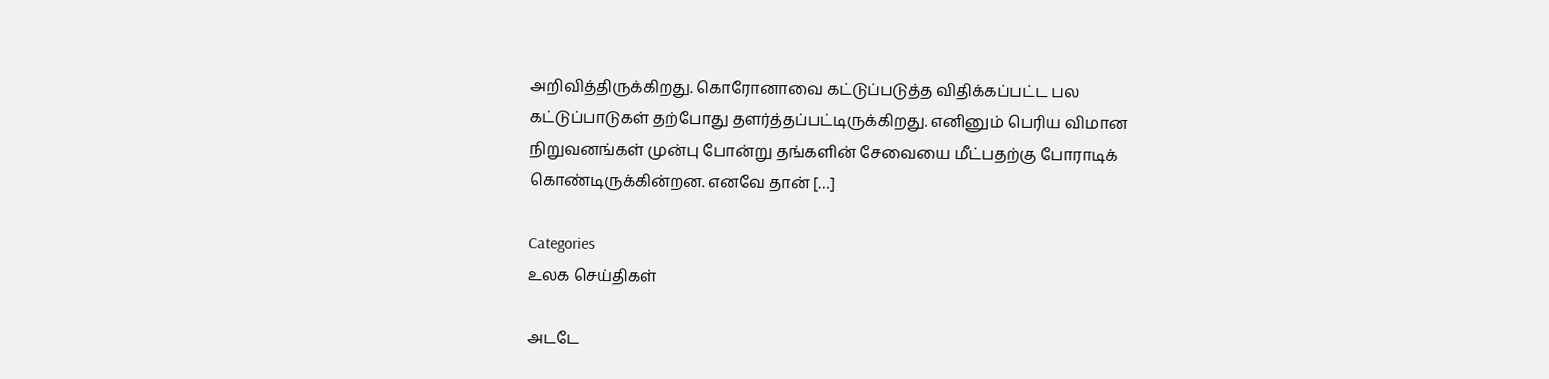அறிவித்திருக்கிறது. கொரோனாவை கட்டுப்படுத்த விதிக்கப்பட்ட பல கட்டுப்பாடுகள் தற்போது தளர்த்தப்பட்டிருக்கிறது. எனினும் பெரிய விமான நிறுவனங்கள் முன்பு போன்று தங்களின் சேவையை மீட்பதற்கு போராடிக் கொண்டிருக்கின்றன. எனவே தான் […]

Categories
உலக செய்திகள்

அடடே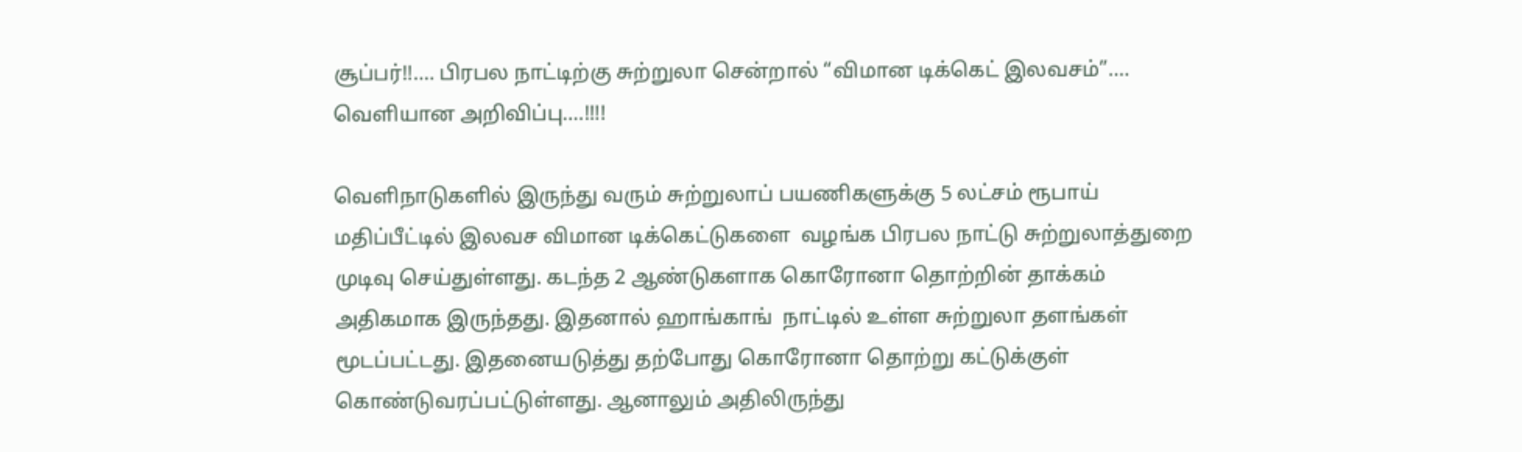சூப்பர்!!…. பிரபல நாட்டிற்கு சுற்றுலா சென்றால் “விமான டிக்கெட் இலவசம்”…. வெளியான அறிவிப்பு….!!!!

வெளிநாடுகளில் இருந்து வரும் சுற்றுலாப் பயணிகளுக்கு 5 லட்சம் ரூபாய் மதிப்பீட்டில் இலவச விமான டிக்கெட்டுகளை  வழங்க பிரபல நாட்டு சுற்றுலாத்துறை முடிவு செய்துள்ளது. கடந்த 2 ஆண்டுகளாக கொரோனா தொற்றின் தாக்கம் அதிகமாக இருந்தது. இதனால் ஹாங்காங்  நாட்டில் உள்ள சுற்றுலா தளங்கள் மூடப்பட்டது. இதனையடுத்து தற்போது கொரோனா தொற்று கட்டுக்குள் கொண்டுவரப்பட்டுள்ளது. ஆனாலும் அதிலிருந்து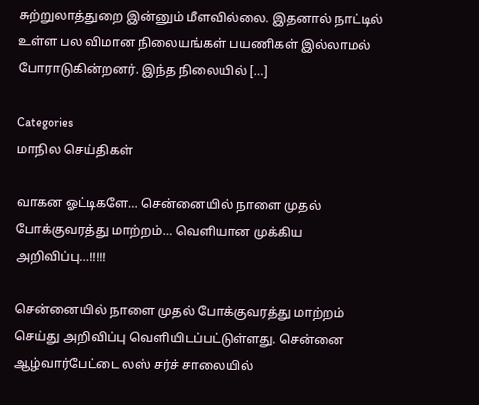சுற்றுலாத்துறை இன்னும் மீளவில்லை. இதனால் நாட்டில் உள்ள பல விமான நிலையங்கள் பயணிகள் இல்லாமல் போராடுகின்றனர். இந்த நிலையில் […]

Categories
மாநில செய்திகள்

வாகன ஓட்டிகளே… சென்னையில் நாளை முதல் போக்குவரத்து மாற்றம்… வெளியான முக்கிய அறிவிப்பு…!!!!!

சென்னையில் நாளை முதல் போக்குவரத்து மாற்றம் செய்து அறிவிப்பு வெளியிடப்பட்டுள்ளது. சென்னை ஆழ்வார்பேட்டை லஸ் சர்ச் சாலையில்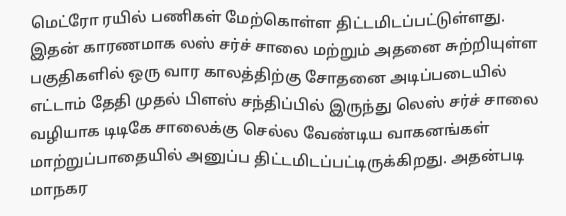மெட்ரோ ரயில் பணிகள் மேற்கொள்ள திட்டமிடப்பட்டுள்ளது. இதன் காரணமாக லஸ் சர்ச் சாலை மற்றும் அதனை சுற்றியுள்ள பகுதிகளில் ஒரு வார காலத்திற்கு சோதனை அடிப்படையில் எட்டாம் தேதி முதல் பிளஸ் சந்திப்பில் இருந்து லெஸ் சர்ச் சாலை வழியாக டிடிகே சாலைக்கு செல்ல வேண்டிய வாகனங்கள் மாற்றுப்பாதையில் அனுப்ப திட்டமிடப்பட்டிருக்கிறது. அதன்படி மாநகர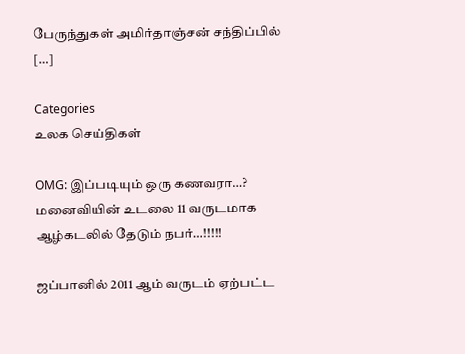பேருந்துகள் அமிர்தாஞ்சன் சந்திப்பில் […]

Categories
உலக செய்திகள்

OMG: இப்படியும் ஒரு கணவரா…? மனைவியின் உடலை 11 வருடமாக ஆழ்கடலில் தேடும் நபர்…!!!!!

ஜப்பானில் 2011 ஆம் வருடம் ஏற்பட்ட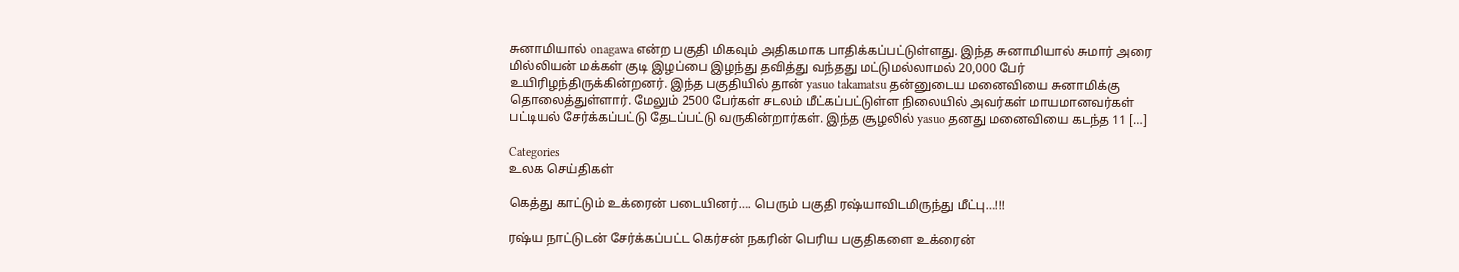சுனாமியால் onagawa என்ற பகுதி மிகவும் அதிகமாக பாதிக்கப்பட்டுள்ளது. இந்த சுனாமியால் சுமார் அரை மில்லியன் மக்கள் குடி இழப்பை இழந்து தவித்து வந்தது மட்டுமல்லாமல் 20,000 பேர் உயிரிழந்திருக்கின்றனர். இந்த பகுதியில் தான் yasuo takamatsu தன்னுடைய மனைவியை சுனாமிக்கு தொலைத்துள்ளார். மேலும் 2500 பேர்கள் சடலம் மீட்கப்பட்டுள்ள நிலையில் அவர்கள் மாயமானவர்கள் பட்டியல் சேர்க்கப்பட்டு தேடப்பட்டு வருகின்றார்கள். இந்த சூழலில் yasuo தனது மனைவியை கடந்த 11 […]

Categories
உலக செய்திகள்

கெத்து காட்டும் உக்ரைன் படையினர்…. பெரும் பகுதி ரஷ்யாவிடமிருந்து மீட்பு…!!!

ரஷ்ய நாட்டுடன் சேர்க்கப்பட்ட கெர்சன் நகரின் பெரிய பகுதிகளை உக்ரைன்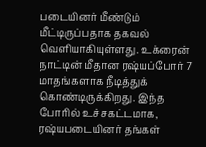படையினர் மீண்டும் மீட்டிருப்பதாக தகவல் வெளியாகியுள்ளது. உக்ரைன் நாட்டின் மீதான ரஷ்யப்போர் 7 மாதங்களாக நீடித்துக் கொண்டிருக்கிறது. இந்த போரில் உச்சகட்டமாக, ரஷ்யபடையினர் தங்கள்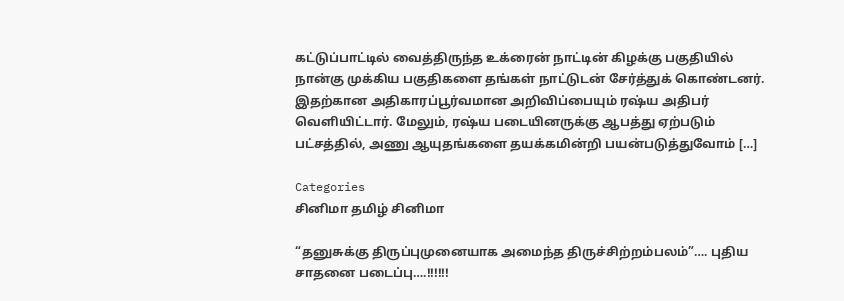கட்டுப்பாட்டில் வைத்திருந்த உக்ரைன் நாட்டின் கிழக்கு பகுதியில் நான்கு முக்கிய பகுதிகளை தங்கள் நாட்டுடன் சேர்த்துக் கொண்டனர். இதற்கான அதிகாரப்பூர்வமான அறிவிப்பையும் ரஷ்ய அதிபர் வெளியிட்டார். மேலும், ரஷ்ய படையினருக்கு ஆபத்து ஏற்படும் பட்சத்தில், அணு ஆயுதங்களை தயக்கமின்றி பயன்படுத்துவோம் […]

Categories
சினிமா தமிழ் சினிமா

“தனுசுக்கு திருப்புமுனையாக அமைந்த திருச்சிற்றம்பலம்”…. புதிய சாதனை படைப்பு….!!!!!!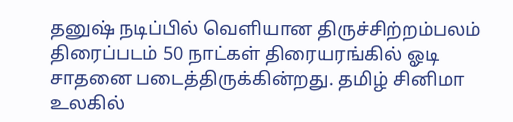தனுஷ் நடிப்பில் வெளியான திருச்சிற்றம்பலம் திரைப்படம் 50 நாட்கள் திரையரங்கில் ஓடி சாதனை படைத்திருக்கின்றது. தமிழ் சினிமா உலகில்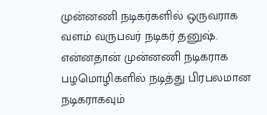முன்னணி நடிகர்களில் ஒருவராக வளம் வருபவர் நடிகர் தனுஷ். என்னதான் முன்னணி நடிகராக பழமொழிகளில் நடித்து பிரபலமான நடிகராகவும்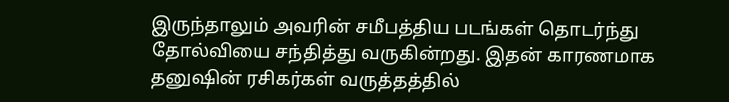இருந்தாலும் அவரின் சமீபத்திய படங்கள் தொடர்ந்து தோல்வியை சந்தித்து வருகின்றது. இதன் காரணமாக தனுஷின் ரசிகர்கள் வருத்தத்தில்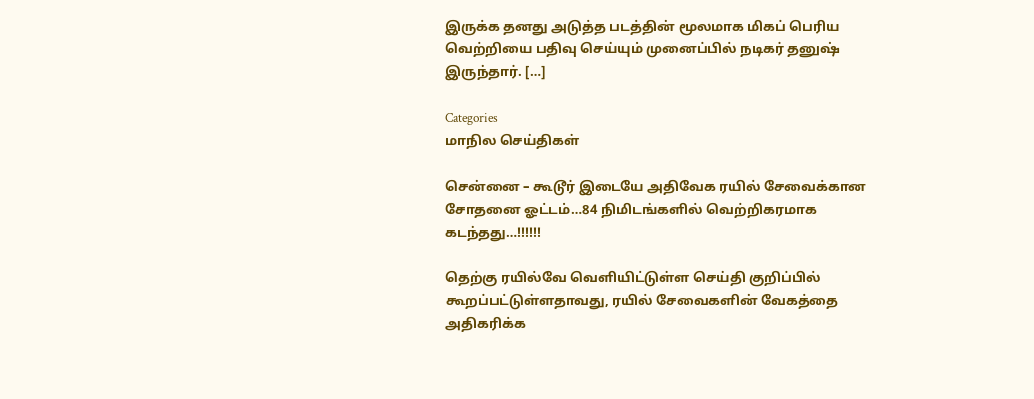இருக்க தனது அடுத்த படத்தின் மூலமாக மிகப் பெரிய வெற்றியை பதிவு செய்யும் முனைப்பில் நடிகர் தனுஷ் இருந்தார். […]

Categories
மாநில செய்திகள்

சென்னை – கூடூர் இடையே அதிவேக ரயில் சேவைக்கான சோதனை ஓட்டம்…84 நிமிடங்களில் வெற்றிகரமாக கடந்தது…!!!!!!

தெற்கு ரயில்வே வெளியிட்டுள்ள செய்தி குறிப்பில் கூறப்பட்டுள்ளதாவது, ரயில் சேவைகளின் வேகத்தை அதிகரிக்க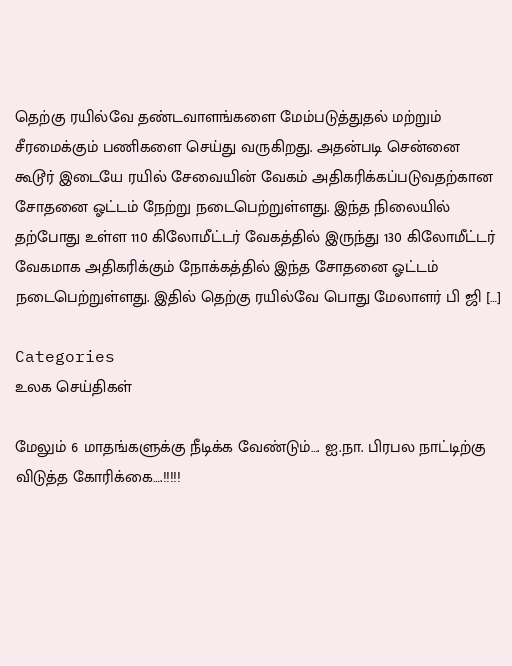தெற்கு ரயில்வே தண்டவாளங்களை மேம்படுத்துதல் மற்றும் சீரமைக்கும் பணிகளை செய்து வருகிறது. அதன்படி சென்னை கூடூர் இடையே ரயில் சேவையின் வேகம் அதிகரிக்கப்படுவதற்கான சோதனை ஓட்டம் நேற்று நடைபெற்றுள்ளது. இந்த நிலையில் தற்போது உள்ள 110 கிலோமீட்டர் வேகத்தில் இருந்து 130 கிலோமீட்டர் வேகமாக அதிகரிக்கும் நோக்கத்தில் இந்த சோதனை ஓட்டம் நடைபெற்றுள்ளது. இதில் தெற்கு ரயில்வே பொது மேலாளர் பி ஜி […]

Categories
உலக செய்திகள்

மேலும் 6 மாதங்களுக்கு நீடிக்க வேண்டும்…. ஐ.நா. பிரபல நாட்டிற்கு விடுத்த கோரிக்கை….!!!!!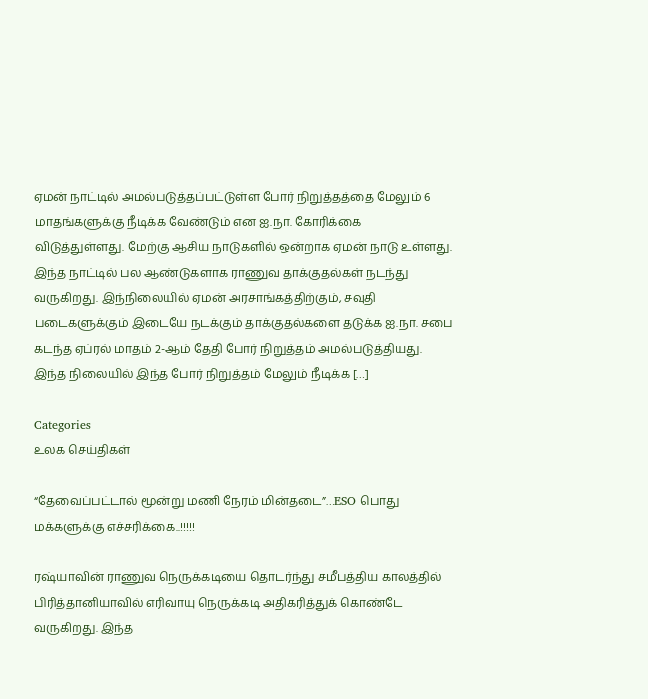ஏமன் நாட்டில் அமல்படுத்தப்பட்டுள்ள போர் நிறுத்தத்தை மேலும் 6  மாதங்களுக்கு நீடிக்க வேண்டும் என ஐ.நா. கோரிக்கை விடுத்துள்ளது. மேற்கு ஆசிய நாடுகளில் ஒன்றாக ஏமன் நாடு உள்ளது. இந்த நாட்டில் பல ஆண்டுகளாக ராணுவ தாக்குதல்கள் நடந்து வருகிறது. இந்நிலையில் ஏமன் அரசாங்கத்திற்கும், சவுதி படைகளுக்கும் இடையே நடக்கும் தாக்குதல்களை தடுக்க ஐ.நா. சபை கடந்த ஏப்ரல் மாதம் 2-ஆம் தேதி போர் நிறுத்தம் அமல்படுத்தியது. இந்த நிலையில் இந்த போர் நிறுத்தம் மேலும் நீடிக்க […]

Categories
உலக செய்திகள்

“தேவைப்பட்டால் மூன்று மணி நேரம் மின்தடை”…ESO பொது மக்களுக்கு எச்சரிக்கை..!!!!!

ரஷ்யாவின் ராணுவ நெருக்கடியை தொடர்ந்து சமீபத்திய காலத்தில் பிரித்தானியாவில் எரிவாயு நெருக்கடி அதிகரித்துக் கொண்டே வருகிறது. இந்த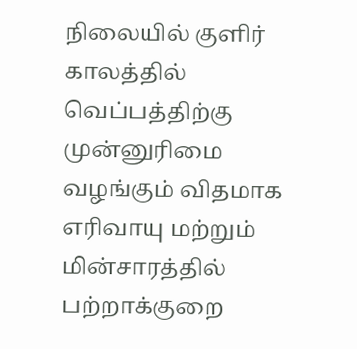நிலையில் குளிர் காலத்தில் வெப்பத்திற்கு முன்னுரிமை வழங்கும் விதமாக எரிவாயு மற்றும் மின்சாரத்தில் பற்றாக்குறை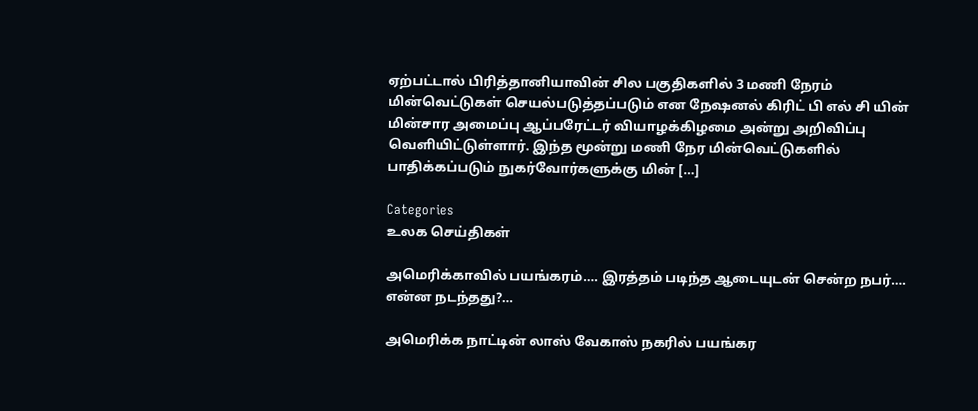ஏற்பட்டால் பிரித்தானியாவின் சில பகுதிகளில் 3 மணி நேரம் மின்வெட்டுகள் செயல்படுத்தப்படும் என நேஷனல் கிரிட் பி எல் சி யின் மின்சார அமைப்பு ஆப்பரேட்டர் வியாழக்கிழமை அன்று அறிவிப்பு வெளியிட்டுள்ளார். இந்த மூன்று மணி நேர மின்வெட்டுகளில் பாதிக்கப்படும் நுகர்வோர்களுக்கு மின் […]

Categories
உலக செய்திகள்

அமெரிக்காவில் பயங்கரம்…. இரத்தம் படிந்த ஆடையுடன் சென்ற நபர்…. என்ன நடந்தது?…

அமெரிக்க நாட்டின் லாஸ் வேகாஸ் நகரில் பயங்கர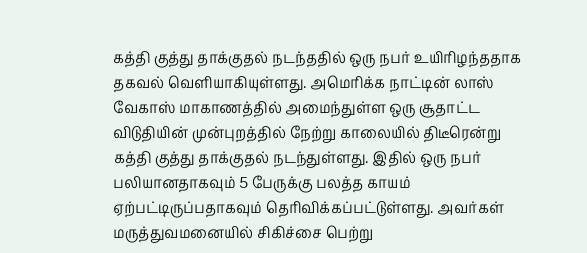கத்தி குத்து தாக்குதல் நடந்ததில் ஒரு நபர் உயிரிழந்ததாக தகவல் வெளியாகியுள்ளது. அமெரிக்க நாட்டின் லாஸ் வேகாஸ் மாகாணத்தில் அமைந்துள்ள ஒரு சூதாட்ட விடுதியின் முன்புறத்தில் நேற்று காலையில் திடீரென்று கத்தி குத்து தாக்குதல் நடந்துள்ளது. இதில் ஒரு நபர் பலியானதாகவும் 5 பேருக்கு பலத்த காயம் ஏற்பட்டிருப்பதாகவும் தெரிவிக்கப்பட்டுள்ளது. அவர்கள் மருத்துவமனையில் சிகிச்சை பெற்று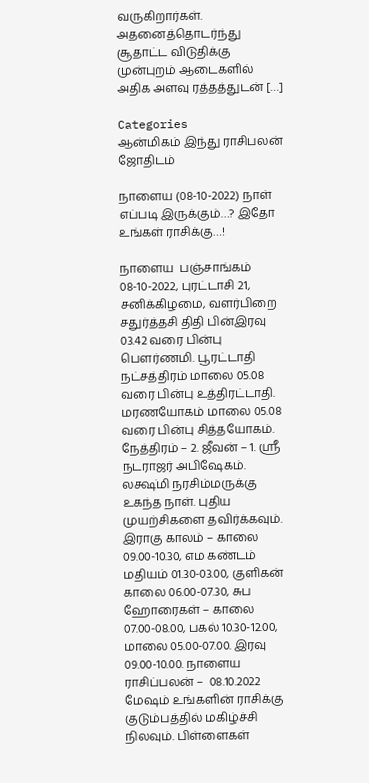வருகிறார்கள். அதனைத்தொடர்ந்து சூதாட்ட விடுதிக்கு முன்புறம் ஆடைகளில் அதிக அளவு ரத்தத்துடன் […]

Categories
ஆன்மிகம் இந்து ராசிபலன் ஜோதிடம்

நாளைய (08-10-2022) நாள் எப்படி இருக்கும்…? இதோ உங்கள் ராசிக்கு…!

நாளைய  பஞ்சாங்கம் 08-10-2022, புரட்டாசி 21, சனிக்கிழமை, வளர்பிறை சதுர்த்தசி திதி பின்இரவு 03.42 வரை பின்பு பௌர்ணமி. பூரட்டாதி நட்சத்திரம் மாலை 05.08 வரை பின்பு உத்திரட்டாதி. மரணயோகம் மாலை 05.08 வரை பின்பு சித்தயோகம். நேத்திரம் – 2. ஜீவன் – 1. ஸ்ரீ நடராஜர் அபிஷேகம். லக்ஷ்மி நரசிம்மருக்கு உகந்த நாள். புதிய முயற்சிகளை தவிர்க்கவும். இராகு காலம் – காலை 09.00-10.30, எம கண்டம் மதியம் 01.30-03.00, குளிகன் காலை 06.00-07.30, சுப ஹோரைகள் – காலை 07.00-08.00, பகல் 10.30-12.00,  மாலை 05.00-07.00. இரவு 09.00-10.00. நாளைய ராசிப்பலன் –  08.10.2022 மேஷம் உங்களின் ராசிக்கு குடும்பத்தில் மகிழ்ச்சி நிலவும். பிள்ளைகள்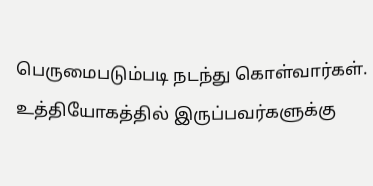பெருமைபடும்படி நடந்து கொள்வார்கள். உத்தியோகத்தில் இருப்பவர்களுக்கு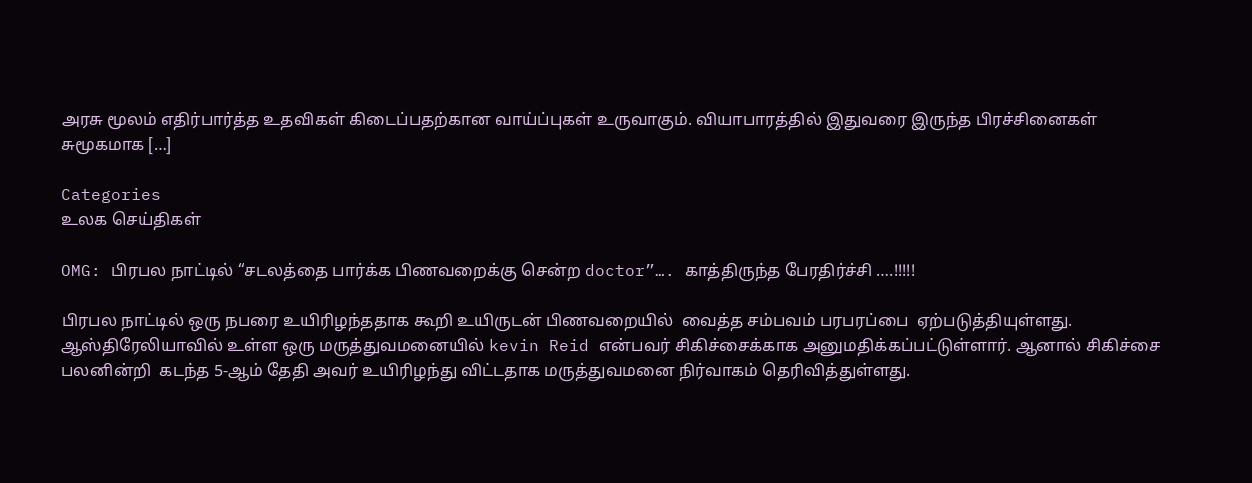அரசு மூலம் எதிர்பார்த்த உதவிகள் கிடைப்பதற்கான வாய்ப்புகள் உருவாகும். வியாபாரத்தில் இதுவரை இருந்த பிரச்சினைகள் சுமூகமாக […]

Categories
உலக செய்திகள்

OMG: பிரபல நாட்டில் “சடலத்தை பார்க்க பிணவறைக்கு சென்ற doctor”…. காத்திருந்த பேரதிர்ச்சி ….!!!!!

பிரபல நாட்டில் ஒரு நபரை உயிரிழந்ததாக கூறி உயிருடன் பிணவறையில்  வைத்த சம்பவம் பரபரப்பை  ஏற்படுத்தியுள்ளது. ஆஸ்திரேலியாவில் உள்ள ஒரு மருத்துவமனையில் kevin Reid என்பவர் சிகிச்சைக்காக அனுமதிக்கப்பட்டுள்ளார். ஆனால் சிகிச்சை பலனின்றி  கடந்த 5-ஆம் தேதி அவர் உயிரிழந்து விட்டதாக மருத்துவமனை நிர்வாகம் தெரிவித்துள்ளது.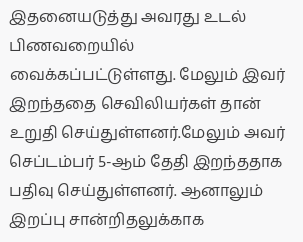இதனையடுத்து அவரது உடல் பிணவறையில் வைக்கப்பட்டுள்ளது. மேலும் இவர் இறந்ததை செவிலியர்கள் தான் உறுதி செய்துள்ளனர்.மேலும் அவர் செப்டம்பர் 5-ஆம் தேதி இறந்ததாக பதிவு செய்துள்ளனர். ஆனாலும் இறப்பு சான்றிதலுக்காக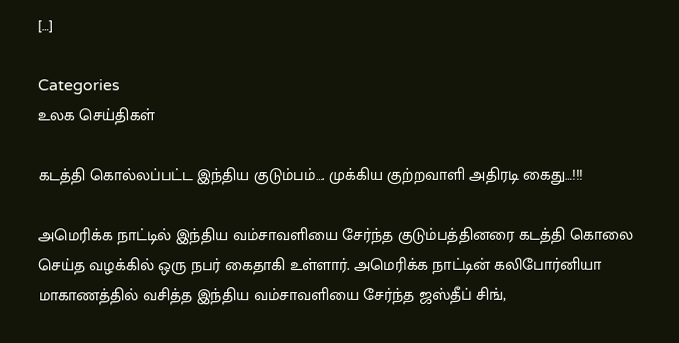[…]

Categories
உலக செய்திகள்

கடத்தி கொல்லப்பட்ட இந்திய குடும்பம்…. முக்கிய குற்றவாளி அதிரடி கைது…!!!

அமெரிக்க நாட்டில் இந்திய வம்சாவளியை சேர்ந்த குடும்பத்தினரை கடத்தி கொலை செய்த வழக்கில் ஒரு நபர் கைதாகி உள்ளார். அமெரிக்க நாட்டின் கலிபோர்னியா மாகாணத்தில் வசித்த இந்திய வம்சாவளியை சேர்ந்த ஜஸ்தீப் சிங்,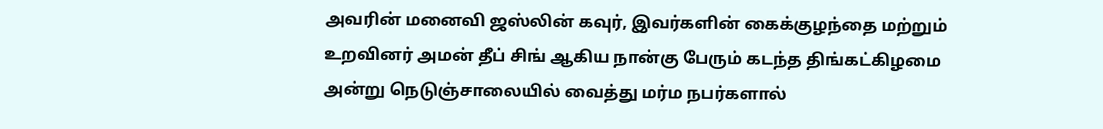அவரின் மனைவி ஜஸ்லின் கவுர், இவர்களின் கைக்குழந்தை மற்றும் உறவினர் அமன் தீப் சிங் ஆகிய நான்கு பேரும் கடந்த திங்கட்கிழமை அன்று நெடுஞ்சாலையில் வைத்து மர்ம நபர்களால்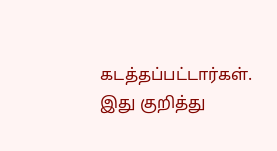கடத்தப்பட்டார்கள். இது குறித்து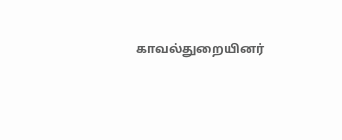காவல்துறையினர்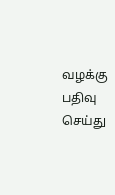வழக்கு பதிவு செய்து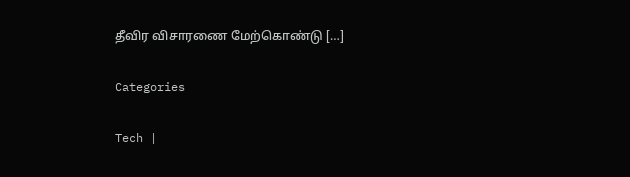தீவிர விசாரணை மேற்கொண்டு […]

Categories

Tech |